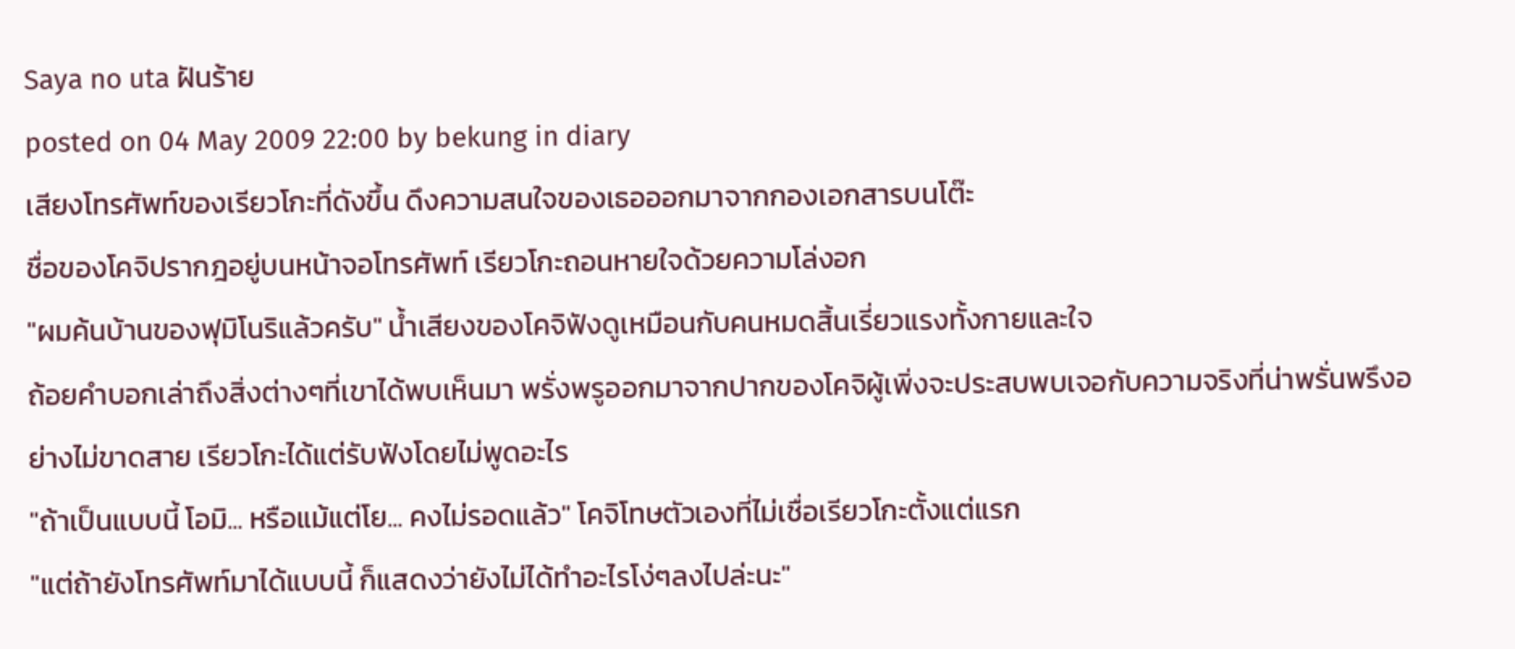Saya no uta ฝันร้าย
posted on 04 May 2009 22:00 by bekung in diary
เสียงโทรศัพท์ของเรียวโกะที่ดังขึ้น ดึงความสนใจของเธอออกมาจากกองเอกสารบนโต๊ะ
ชื่อของโคจิปรากฎอยู่บนหน้าจอโทรศัพท์ เรียวโกะถอนหายใจด้วยความโล่งอก
"ผมค้นบ้านของฟุมิโนริแล้วครับ" น้ำเสียงของโคจิฟังดูเหมือนกับคนหมดสิ้นเรี่ยวแรงทั้งกายและใจ
ถ้อยคำบอกเล่าถึงสิ่งต่างๆที่เขาได้พบเห็นมา พรั่งพรูออกมาจากปากของโคจิผู้เพิ่งจะประสบพบเจอกับความจริงที่น่าพรั่นพรึงอย่างไม่ขาดสาย เรียวโกะได้แต่รับฟังโดยไม่พูดอะไร
"ถ้าเป็นแบบนี้ โอมิ... หรือแม้แต่โย... คงไม่รอดแล้ว" โคจิโทษตัวเองที่ไม่เชื่อเรียวโกะตั้งแต่แรก
"แต่ถ้ายังโทรศัพท์มาได้แบบนี้ ก็แสดงว่ายังไม่ได้ทำอะไรโง่ๆลงไปล่ะนะ"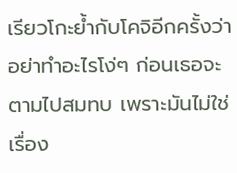เรียวโกะย้ำกับโคจิอีกครั้งว่าอย่าทำอะไรโง่ๆ ก่อนเธอจะตามไปสมทบ เพราะมันไม่ใช่เรื่อง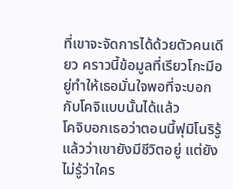ที่เขาจะจัดการได้ด้วยตัวคนเดียว คราวนี้ข้อมูลที่เรียวโกะมีอยู่ทำให้เธอมั่นใจพอที่จะบอกกับโคจิแบบนั้นได้แล้ว
โคจิบอกเธอว่าตอนนี้ฟุมิโนริรู้แล้วว่าเขายังมีชีวิตอยู่ แต่ยังไม่รู้ว่าใคร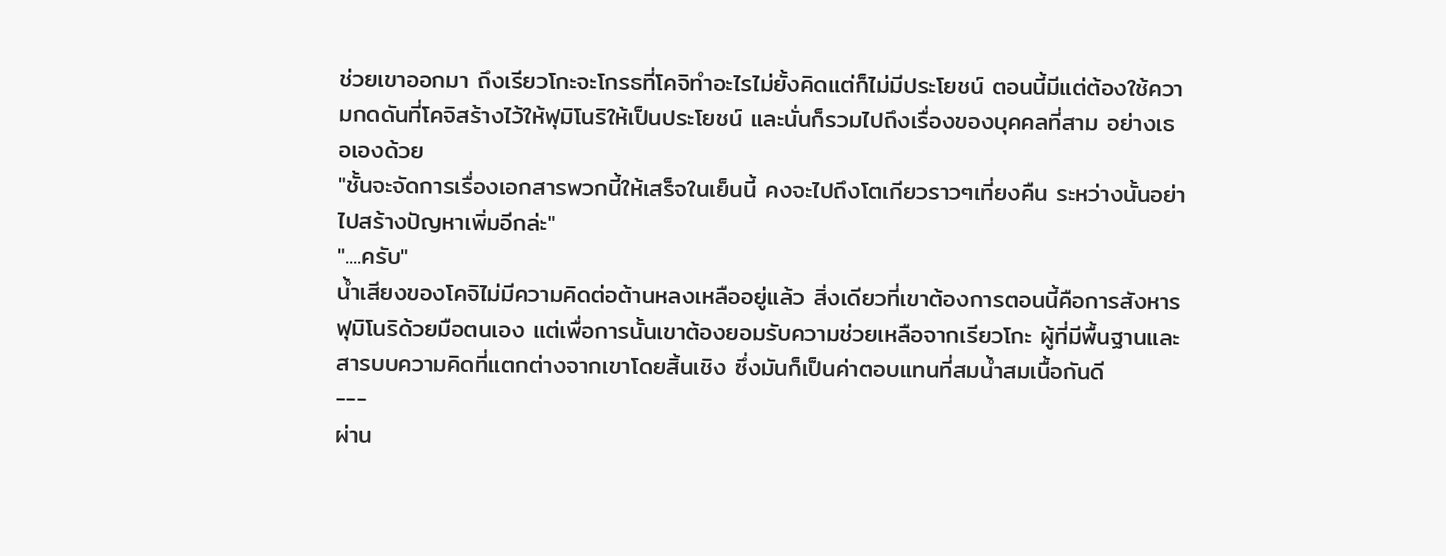ช่วยเขาออกมา ถึงเรียวโกะจะโกรธที่โคจิทำอะไรไม่ยั้งคิดแต่ก็ไม่มีประโยชน์ ตอนนี้มีแต่ต้องใช้ความกดดันที่โคจิสร้างไว้ให้ฟุมิโนริให้เป็นประโยชน์ และนั่นก็รวมไปถึงเรื่องของบุคคลที่สาม อย่างเธอเองด้วย
"ชั้นจะจัดการเรื่องเอกสารพวกนี้ให้เสร็จในเย็นนี้ คงจะไปถึงโตเกียวราวๆเที่ยงคืน ระหว่างนั้นอย่าไปสร้างปัญหาเพิ่มอีกล่ะ"
"....ครับ"
น้ำเสียงของโคจิไม่มีความคิดต่อต้านหลงเหลืออยู่แล้ว สิ่งเดียวที่เขาต้องการตอนนี้คือการสังหารฟุมิโนริด้วยมือตนเอง แต่เพื่อการนั้นเขาต้องยอมรับความช่วยเหลือจากเรียวโกะ ผู้ที่มีพื้นฐานและสารบบความคิดที่แตกต่างจากเขาโดยสิ้นเชิง ซึ่งมันก็เป็นค่าตอบแทนที่สมน้ำสมเนื้อกันดี
---
ผ่าน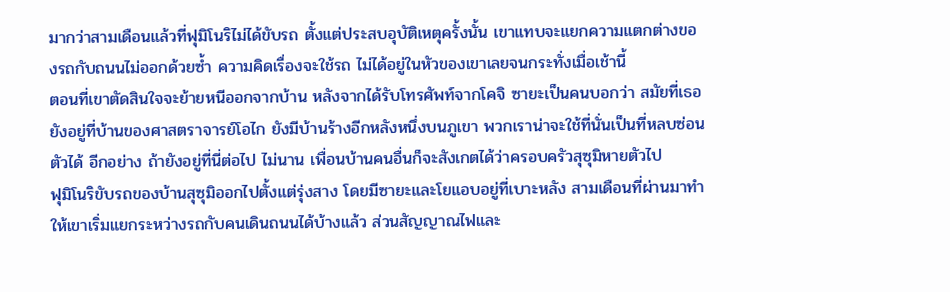มากว่าสามเดือนแล้วที่ฟุมิโนริไม่ได้ขับรถ ตั้งแต่ประสบอุบัติเหตุครั้งนั้น เขาแทบจะแยกความแตกต่างของรถกับถนนไม่ออกด้วยซ้ำ ความคิดเรื่องจะใช้รถ ไม่ได้อยู่ในหัวของเขาเลยจนกระทั่งเมื่อเช้านี้
ตอนที่เขาตัดสินใจจะย้ายหนีออกจากบ้าน หลังจากได้รับโทรศัพท์จากโคจิ ซายะเป็นคนบอกว่า สมัยที่เธอยังอยู่ที่บ้านของศาสตราจารย์โอไก ยังมีบ้านร้างอีกหลังหนึ่งบนภูเขา พวกเราน่าจะใช้ที่นั่นเป็นที่หลบซ่อนตัวได้ อีกอย่าง ถ้ายังอยู่ที่นี่ต่อไป ไม่นาน เพื่อนบ้านคนอื่นก็จะสังเกตได้ว่าครอบครัวสุซุมิหายตัวไป
ฟุมิโนริขับรถของบ้านสุซุมิออกไปตั้งแต่รุ่งสาง โดยมีซายะและโยแอบอยู่ที่เบาะหลัง สามเดือนที่ผ่านมาทำให้เขาเริ่มแยกระหว่างรถกับคนเดินถนนได้บ้างแล้ว ส่วนสัญญาณไฟและ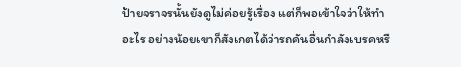ป้ายจราจรนั้นยังดูไม่ค่อยรู้เรื่อง แต่ก็พอเข้าใจว่าให้ทำอะไร อย่างน้อยเขาก็สังเกตได้ว่ารถคันอื่นกำลังเบรคหรื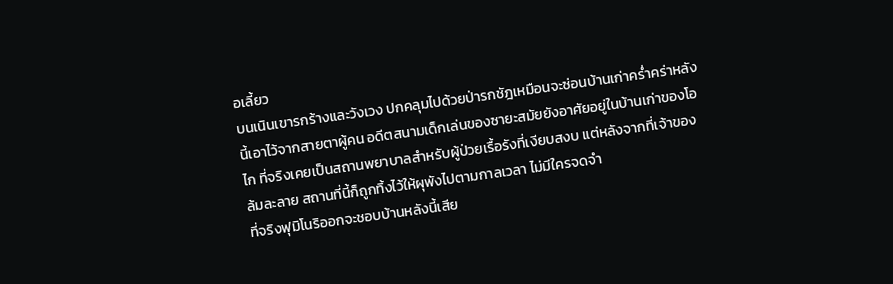อเลี้ยว
บนเนินเขารกร้างและวังเวง ปกคลุมไปด้วยป่ารกชัฎเหมือนจะซ่อนบ้านเก่าคร่ำคร่าหลังนี้เอาไว้จากสายตาผู้คน อดีตสนามเด็กเล่นของซายะสมัยยังอาศัยอยู่ในบ้านเก่าของโอไก ที่จริงเคยเป็นสถานพยาบาลสำหรับผู้ป่วยเรื้อรังที่เงียบสงบ แต่หลังจากที่เจ้าของล้มละลาย สถานที่นี้ก็ถูกทิ้งไว้ให้ผุพังไปตามกาลเวลา ไม่มีใครจดจำ
ที่จริงฟุมิโนริออกจะชอบบ้านหลังนี้เสีย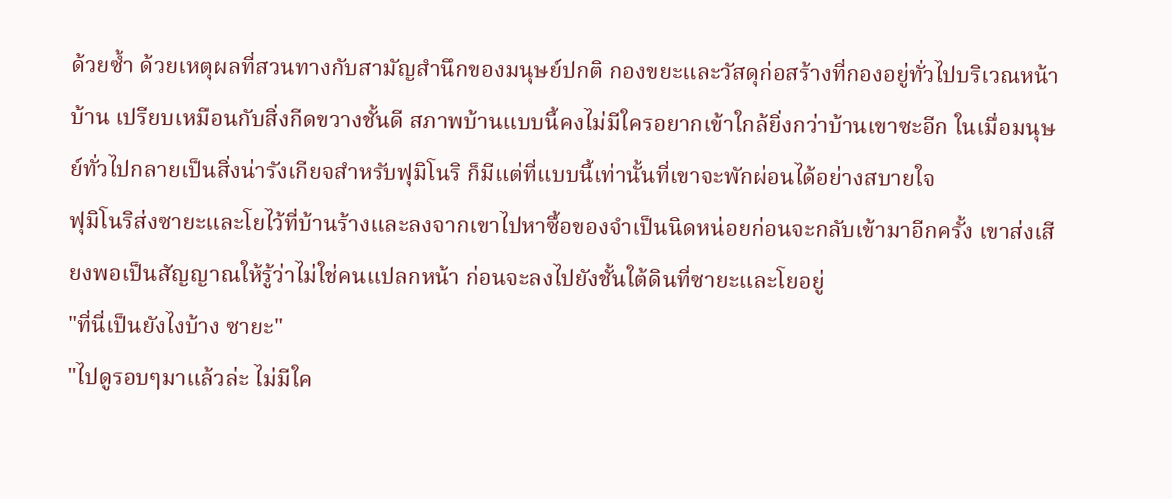ด้วยซ้ำ ด้วยเหตุผลที่สวนทางกับสามัญสำนึกของมนุษย์ปกติ กองขยะและวัสดุก่อสร้างที่กองอยู่ทั่วไปบริเวณหน้าบ้าน เปรียบเหมือนกับสิ่งกีดขวางชั้นดี สภาพบ้านแบบนี้คงไม่มีใครอยากเข้าใกล้ยิ่งกว่าบ้านเขาซะอีก ในเมื่อมนุษย์ทั่วไปกลายเป็นสิ่งน่ารังเกียจสำหรับฟุมิโนริ ก็มีแต่ที่แบบนี้เท่านั้นที่เขาจะพักผ่อนได้อย่างสบายใจ
ฟุมิโนริส่งซายะและโยไว้ที่บ้านร้างและลงจากเขาไปหาซื้อของจำเป็นนิดหน่อยก่อนจะกลับเข้ามาอีกครั้ง เขาส่งเสียงพอเป็นสัญญาณให้รู้ว่าไม่ใช่คนแปลกหน้า ก่อนจะลงไปยังชั้นใต้ดินที่ซายะและโยอยู่
"ที่นี่เป็นยังไงบ้าง ซายะ"
"ไปดูรอบๆมาแล้วล่ะ ไม่มีใค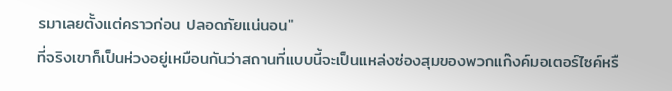รมาเลยตั้งแต่คราวก่อน ปลอดภัยแน่นอน"
ที่จริงเขาก็เป็นห่วงอยู่เหมือนกันว่าสถานที่แบบนี้จะเป็นแหล่งซ่องสุมของพวกแก๊งค์มอเตอร์ไซค์หรื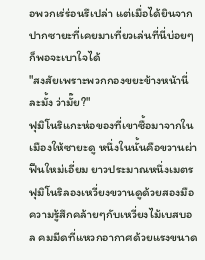อพวกเร่ร่อนรึเปล่า แต่เมื่อได้ยินจากปากซายะที่เคยมาเที่ยวเล่นที่นี่บ่อยๆ ก็พอจะเบาใจได้
"สงสัยเพราะพวกกองขยะข้างหน้านี่ละมั้ง ว่ามั๊ย?"
ฟุมิโนริแกะห่อของที่เขาซื้อมาจากในเมืองให้ซายะดู หนึ่งในนั้นคือขวานผ่าฟืนใหม่เอี่ยม ยาวประมาณหนึ่งเมตร ฟุมิโนริลองเหวี่ยงขวานดูด้วยสองมือ ความรู้สึกคล้ายๆกับเหวี่ยงไม้เบสบอล คมมีดที่แหวกอากาศด้วยแรงขนาด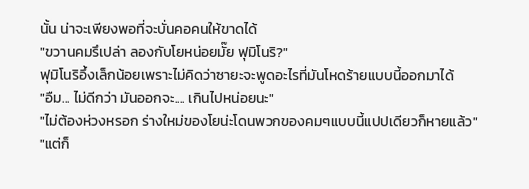นั้น น่าจะเพียงพอที่จะบั่นคอคนให้ขาดได้
"ขวานคมรึเปล่า ลองกับโยหน่อยมั๊ย ฟุมิโนริ?"
ฟุมิโนริอึ้งเล็กน้อยเพราะไม่คิดว่าซายะจะพูดอะไรที่มันโหดร้ายแบบนี้ออกมาได้
"อืม... ไม่ดีกว่า มันออกจะ.... เกินไปหน่อยนะ"
"ไม่ต้องห่วงหรอก ร่างใหม่ของโยน่ะโดนพวกของคมๆแบบนี้แปปเดียวก็หายแล้ว"
"แต่ก็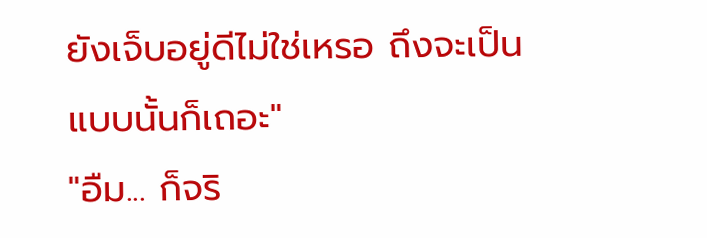ยังเจ็บอยู่ดีไม่ใช่เหรอ ถึงจะเป็นแบบนั้นก็เถอะ"
"อืม... ก็จริ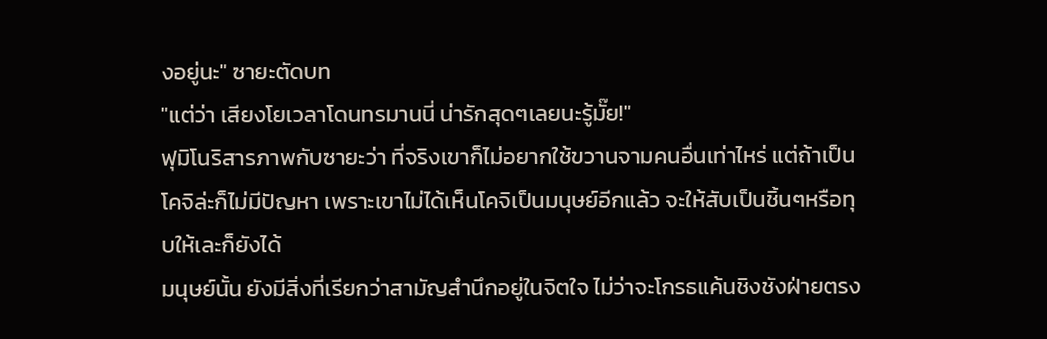งอยู่นะ" ซายะตัดบท
"แต่ว่า เสียงโยเวลาโดนทรมานนี่ น่ารักสุดๆเลยนะรู้มั๊ย!"
ฟุมิโนริสารภาพกับซายะว่า ที่จริงเขาก็ไม่อยากใช้ขวานจามคนอื่นเท่าไหร่ แต่ถ้าเป็นโคจิล่ะก็ไม่มีปัญหา เพราะเขาไม่ได้เห็นโคจิเป็นมนุษย์อีกแล้ว จะให้สับเป็นชิ้นๆหรือทุบให้เละก็ยังได้
มนุษย์นั้น ยังมีสิ่งที่เรียกว่าสามัญสำนึกอยู่ในจิตใจ ไม่ว่าจะโกรธแค้นชิงชังฝ่ายตรง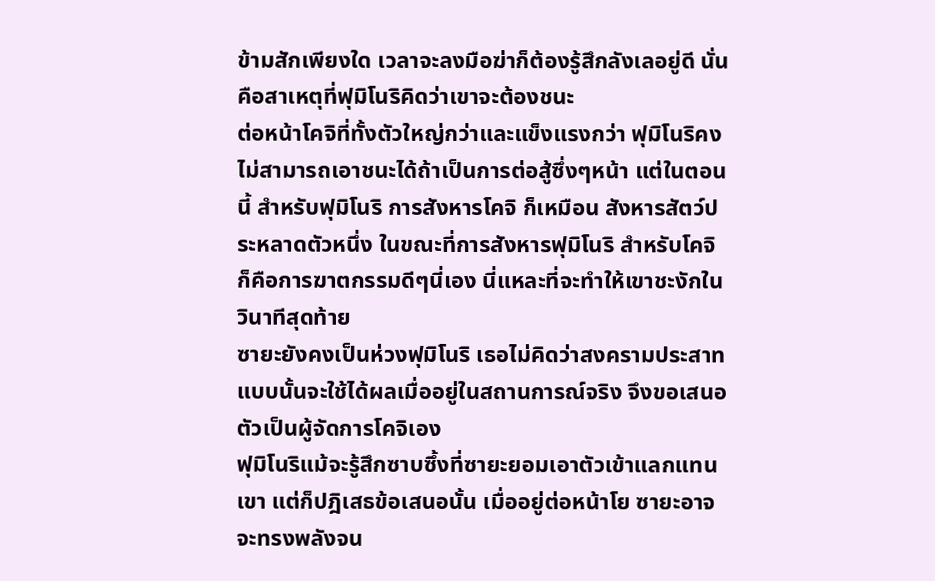ข้ามสักเพียงใด เวลาจะลงมือฆ่าก็ต้องรู้สึกลังเลอยู่ดี นั่นคือสาเหตุที่ฟุมิโนริคิดว่าเขาจะต้องชนะ
ต่อหน้าโคจิที่ทั้งตัวใหญ่กว่าและแข็งแรงกว่า ฟุมิโนริคงไม่สามารถเอาชนะได้ถ้าเป็นการต่อสู้ซึ่งๆหน้า แต่ในตอนนี้ สำหรับฟุมิโนริ การสังหารโคจิ ก็เหมือน สังหารสัตว์ประหลาดตัวหนึ่ง ในขณะที่การสังหารฟุมิโนริ สำหรับโคจิ ก็คือการฆาตกรรมดีๆนี่เอง นี่แหละที่จะทำให้เขาชะงักในวินาทีสุดท้าย
ซายะยังคงเป็นห่วงฟุมิโนริ เธอไม่คิดว่าสงครามประสาทแบบนั้นจะใช้ได้ผลเมื่ออยู่ในสถานการณ์จริง จึงขอเสนอตัวเป็นผู้จัดการโคจิเอง
ฟุมิโนริแม้จะรู้สึกซาบซึ้งที่ซายะยอมเอาตัวเข้าแลกแทนเขา แต่ก็ปฎิเสธข้อเสนอนั้น เมื่ออยู่ต่อหน้าโย ซายะอาจจะทรงพลังจน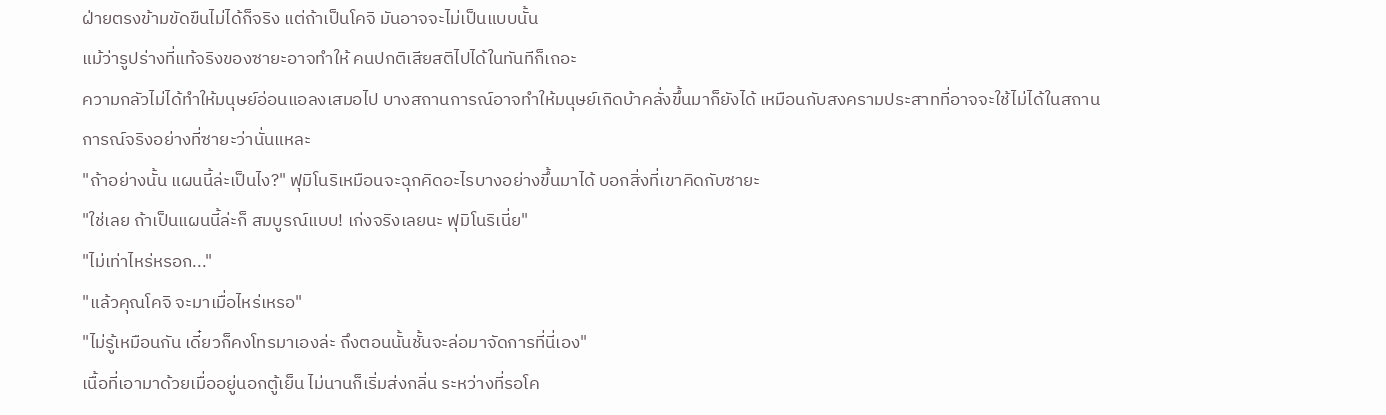ฝ่ายตรงข้ามขัดขืนไม่ได้ก็จริง แต่ถ้าเป็นโคจิ มันอาจจะไม่เป็นแบบนั้น
แม้ว่ารูปร่างที่แท้จริงของซายะอาจทำให้ คนปกติเสียสติไปได้ในทันทีก็เถอะ
ความกลัวไม่ได้ทำให้มนุษย์อ่อนแอลงเสมอไป บางสถานการณ์อาจทำให้มนุษย์เกิดบ้าคลั่งขึ้นมาก็ยังได้ เหมือนกับสงครามประสาทที่อาจจะใช้ไม่ได้ในสถานการณ์จริงอย่างที่ซายะว่านั่นแหละ
"ถ้าอย่างนั้น แผนนี้ล่ะเป็นไง?" ฟุมิโนริเหมือนจะฉุกคิดอะไรบางอย่างขึ้นมาได้ บอกสิ่งที่เขาคิดกับซายะ
"ใช่เลย ถ้าเป็นแผนนี้ล่ะก็ สมบูรณ์แบบ! เก่งจริงเลยนะ ฟุมิโนริเนี่ย"
"ไม่เท่าไหร่หรอก..."
"แล้วคุณโคจิ จะมาเมื่อไหร่เหรอ"
"ไม่รู้เหมือนกัน เดี๋ยวก็คงโทรมาเองล่ะ ถึงตอนนั้นชั้นจะล่อมาจัดการที่นี่เอง"
เนื้อที่เอามาด้วยเมื่ออยู่นอกตู้เย็น ไม่นานก็เริ่มส่งกลิ่น ระหว่างที่รอโค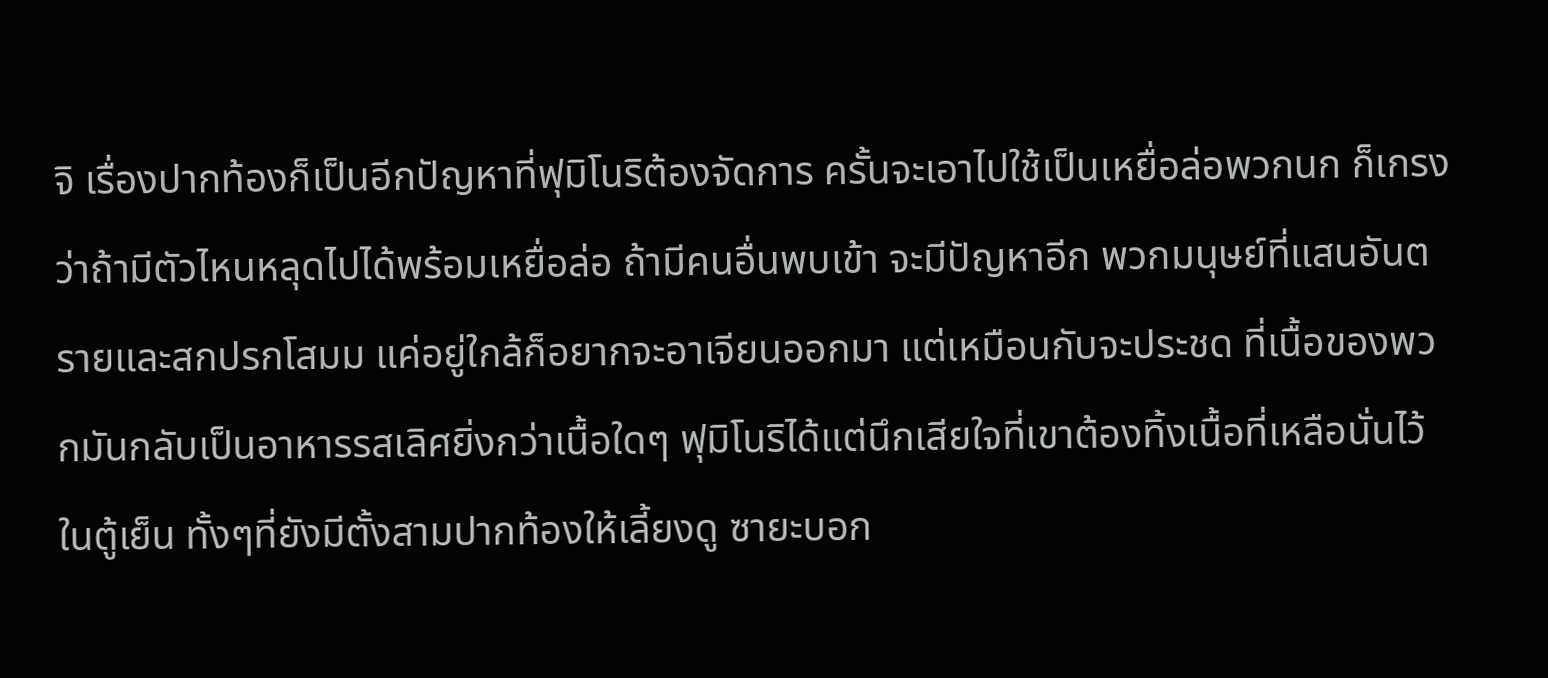จิ เรื่องปากท้องก็เป็นอีกปัญหาที่ฟุมิโนริต้องจัดการ ครั้นจะเอาไปใช้เป็นเหยื่อล่อพวกนก ก็เกรงว่าถ้ามีตัวไหนหลุดไปได้พร้อมเหยื่อล่อ ถ้ามีคนอื่นพบเข้า จะมีปัญหาอีก พวกมนุษย์ที่แสนอันตรายและสกปรกโสมม แค่อยู่ใกล้ก็อยากจะอาเจียนออกมา แต่เหมือนกับจะประชด ที่เนื้อของพวกมันกลับเป็นอาหารรสเลิศยิ่งกว่าเนื้อใดๆ ฟุมิโนริได้แต่นึกเสียใจที่เขาต้องทิ้งเนื้อที่เหลือนั่นไว้ในตู้เย็น ทั้งๆที่ยังมีตั้งสามปากท้องให้เลี้ยงดู ซายะบอก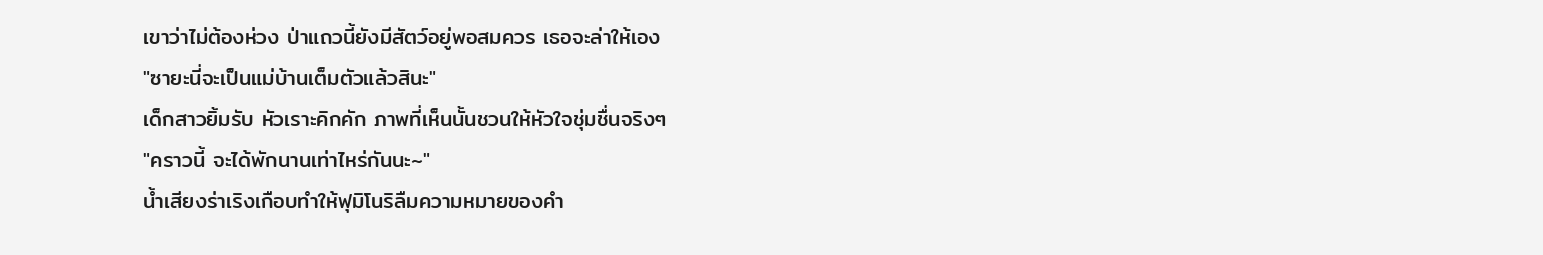เขาว่าไม่ต้องห่วง ป่าแถวนี้ยังมีสัตว์อยู่พอสมควร เธอจะล่าให้เอง
"ซายะนี่จะเป็นแม่บ้านเต็มตัวแล้วสินะ"
เด็กสาวยิ้มรับ หัวเราะคิกคัก ภาพที่เห็นนั้นชวนให้หัวใจชุ่มชื่นจริงๆ
"คราวนี้ จะได้พักนานเท่าไหร่กันนะ~"
น้ำเสียงร่าเริงเกือบทำให้ฟุมิโนริลืมความหมายของคำ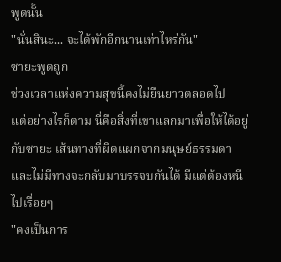พูดนั้น
"นั่นสินะ... จะได้พักอีกนานเท่าไหร่กัน"
ซายะพูดถูก
ช่วงเวลาแห่งความสุขนี้คงไม่ยืนยาวตลอดไป
แต่อย่างไรก็ตาม นี่คือสิ่งที่เขาแลกมาเพื่อให้ได้อยู่กับซายะ เส้นทางที่ผิดแผกจากมนุษย์ธรรมดา และไม่มีทางจะกลับมาบรรจบกันได้ มีแต่ต้องหนีไปเรื่อยๆ
"คงเป็นการ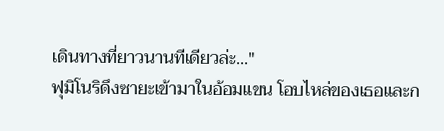เดินทางที่ยาวนานทีเดียวล่ะ..."
ฟุมิโนริดึงซายะเข้ามาในอ้อมแขน โอบไหล่ของเธอและก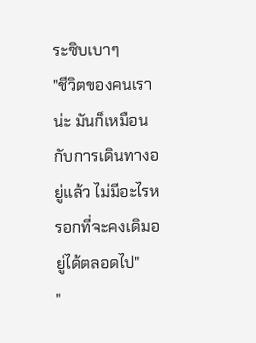ระซิบเบาๆ
"ชีวิตของคนเราน่ะ มันก็เหมือนกับการเดินทางอยู่แล้ว ไม่มีอะไรหรอกที่จะคงเดิมอยู่ได้ตลอดไป"
"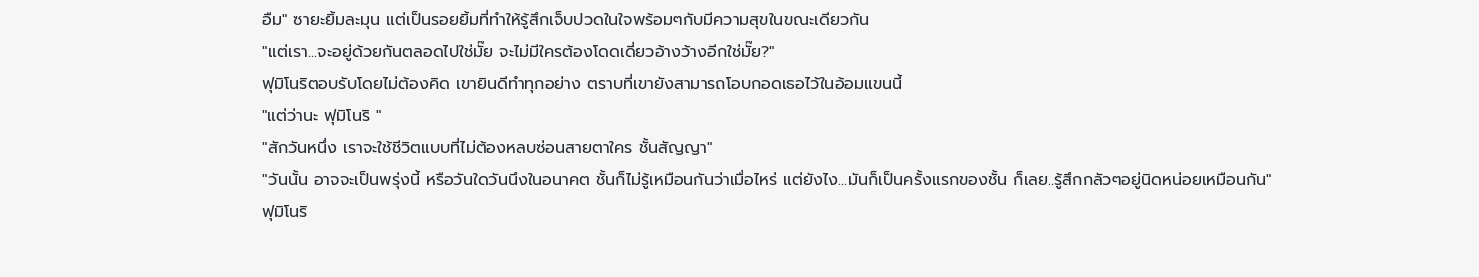อืม" ซายะยิ้มละมุน แต่เป็นรอยยิ้มที่ทำให้รู้สึกเจ็บปวดในใจพร้อมๆกับมีความสุขในขณะเดียวกัน
"แต่เรา...จะอยู่ด้วยกันตลอดไปใช่มั๊ย จะไม่มีใครต้องโดดเดี่ยวอ้างว้างอีกใช่มั๊ย?"
ฟุมิโนริตอบรับโดยไม่ต้องคิด เขายินดีทำทุกอย่าง ตราบที่เขายังสามารถโอบกอดเธอไว้ในอ้อมแขนนี้
"แต่ว่านะ ฟุมิโนริ "
"สักวันหนึ่ง เราจะใช้ชีวิตแบบที่ไม่ต้องหลบซ่อนสายตาใคร ชั้นสัญญา"
"วันนั้น อาจจะเป็นพรุ่งนี้ หรือวันใดวันนึงในอนาคต ชั้นก็ไม่รู้เหมือนกันว่าเมื่อไหร่ แต่ยังไง...มันก็เป็นครั้งแรกของชั้น ก็เลย..รู้สึกกลัวๆอยู่นิดหน่อยเหมือนกัน"
ฟุมิโนริ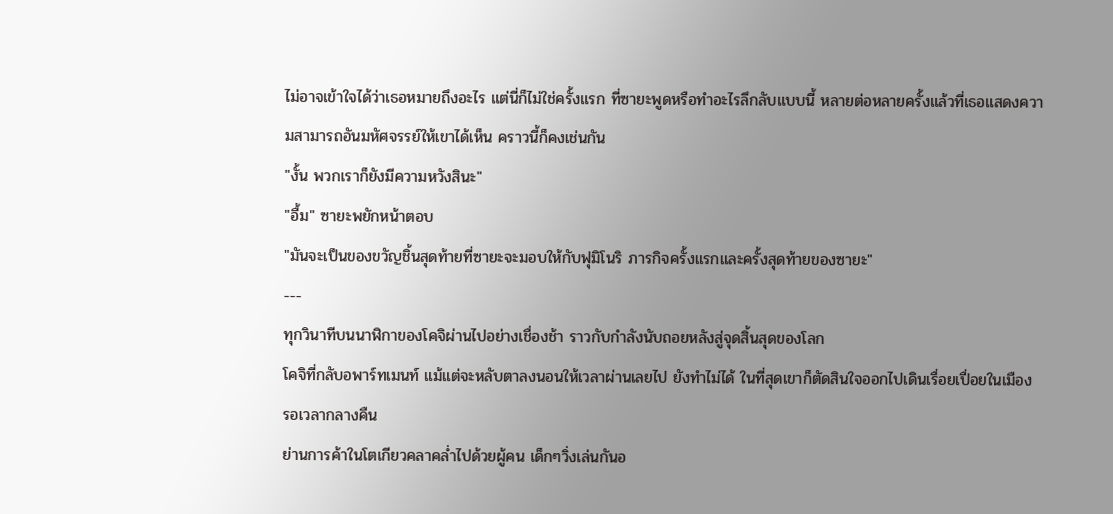ไม่อาจเข้าใจได้ว่าเธอหมายถึงอะไร แต่นี่ก็ไม่ใช่ครั้งแรก ที่ซายะพูดหรือทำอะไรลึกลับแบบนี้ หลายต่อหลายครั้งแล้วที่เธอแสดงความสามารถอันมหัศจรรย์ให้เขาได้เห็น คราวนี้ก็คงเช่นกัน
"งั้น พวกเราก็ยังมีความหวังสินะ"
"อื้ม" ซายะพยักหน้าตอบ
"มันจะเป็นของขวัญชิ้นสุดท้ายที่ซายะจะมอบให้กับฟุมิโนริ ภารกิจครั้งแรกและครั้งสุดท้ายของซายะ"
---
ทุกวินาทีบนนาฬิกาของโคจิผ่านไปอย่างเชื่องช้า ราวกับกำลังนับถอยหลังสู่จุดสิ้นสุดของโลก
โคจิที่กลับอพาร์ทเมนท์ แม้แต่จะหลับตาลงนอนให้เวลาผ่านเลยไป ยังทำไม่ได้ ในที่สุดเขาก็ตัดสินใจออกไปเดินเรื่อยเปื่อยในเมือง รอเวลากลางคืน
ย่านการค้าในโตเกียวคลาคล่ำไปด้วยผู้คน เด็กๆวิ่งเล่นกันอ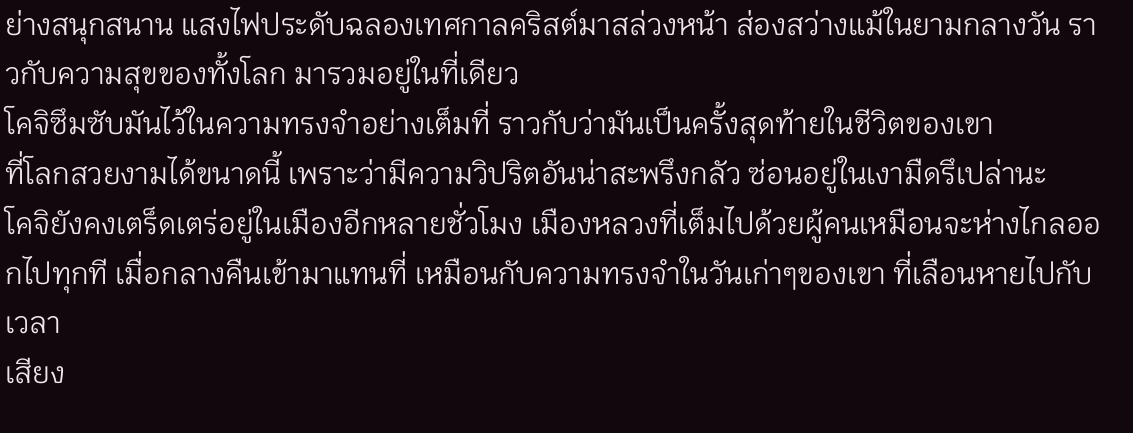ย่างสนุกสนาน แสงไฟประดับฉลองเทศกาลคริสต์มาสล่วงหน้า ส่องสว่างแม้ในยามกลางวัน ราวกับความสุขของทั้งโลก มารวมอยู่ในที่เดียว
โคจิซึมซับมันไว้ในความทรงจำอย่างเต็มที่ ราวกับว่ามันเป็นครั้งสุดท้ายในชีวิตของเขา
ที่โลกสวยงามได้ขนาดนี้ เพราะว่ามีความวิปริตอันน่าสะพรึงกลัว ซ่อนอยู่ในเงามืดรึเปล่านะ
โคจิยังคงเตร็ดเตร่อยู่ในเมืองอีกหลายชั่วโมง เมืองหลวงที่เต็มไปด้วยผู้คนเหมือนจะห่างไกลออกไปทุกที เมื่อกลางคืนเข้ามาแทนที่ เหมือนกับความทรงจำในวันเก่าๆของเขา ที่เลือนหายไปกับเวลา
เสียง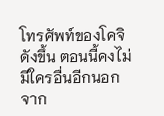โทรศัพท์ของโคจิดังขึ้น ตอนนี้คงไม่มีใครอื่นอีกนอกจาก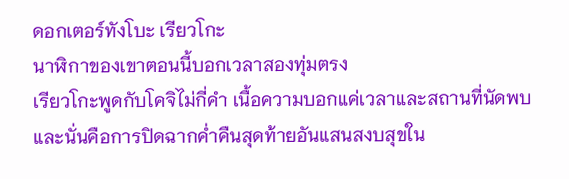ดอกเตอร์ทังโบะ เรียวโกะ
นาฬิกาของเขาตอนนี้บอกเวลาสองทุ่มตรง
เรียวโกะพูดกับโคจิไม่กี่คำ เนื้อความบอกแค่เวลาและสถานที่นัดพบ
และนั่นคือการปิดฉากค่ำคืนสุดท้ายอันแสนสงบสุขใน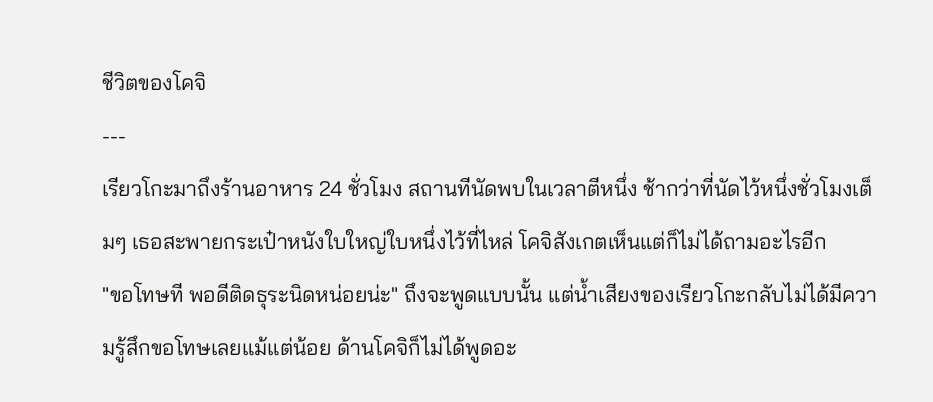ชีวิตของโคจิ
---
เรียวโกะมาถึงร้านอาหาร 24 ชั่วโมง สถานทีนัดพบในเวลาตีหนึ่ง ช้ากว่าที่นัดไว้หนึ่งชั่วโมงเต็มๆ เธอสะพายกระเป๋าหนังใบใหญ่ใบหนึ่งไว้ที่ไหล่ โคจิสังเกตเห็นแต่ก็ไม่ได้ถามอะไรอีก
"ขอโทษที พอดีติดธุระนิดหน่อยน่ะ" ถึงจะพูดแบบนั้น แต่น้ำเสียงของเรียวโกะกลับไม่ได้มีความรู้สึกขอโทษเลยแม้แต่น้อย ด้านโคจิก็ไม่ได้พูดอะ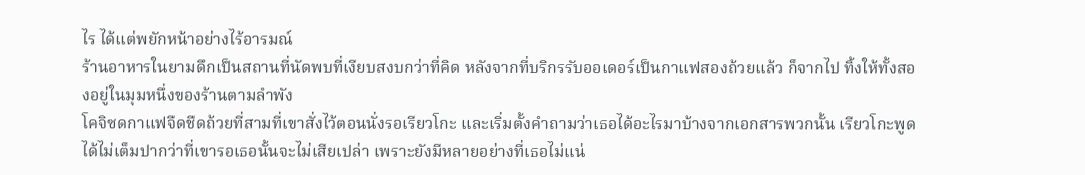ไร ได้แต่พยักหน้าอย่างไร้อารมณ์
ร้านอาหารในยามดึกเป็นสถานที่นัดพบที่เงียบสงบกว่าที่คิด หลังจากที่บริกรรับออเดอร์เป็นกาแฟสองถ้วยแล้ว ก็จากไป ทิ้งให้ทั้งสองอยู่ในมุมหนึ่งของร้านตามลำพัง
โคจิซดกาแฟจืดชืดถ้วยที่สามที่เขาสั่งไว้ตอนนั่งรอเรียวโกะ และเริ่มตั้งคำถามว่าเธอได้อะไรมาบ้างจากเอกสารพวกนั้น เรียวโกะพูดได้ไม่เต็มปากว่าที่เขารอเธอนั้นจะไม่เสียเปล่า เพราะยังมีหลายอย่างที่เธอไม่แน่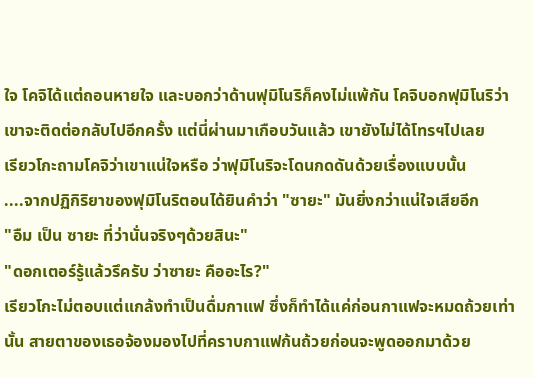ใจ โคจิได้แต่ถอนหายใจ และบอกว่าด้านฟุมิโนริก็คงไม่แพ้กัน โคจิบอกฟุมิโนริว่าเขาจะติดต่อกลับไปอีกครั้ง แต่นี่ผ่านมาเกือบวันแล้ว เขายังไม่ได้โทรฯไปเลย
เรียวโกะถามโคจิว่าเขาแน่ใจหรือ ว่าฟุมิโนริจะโดนกดดันด้วยเรื่องแบบนั้น
....จากปฏิกิริยาของฟุมิโนริตอนได้ยินคำว่า "ซายะ" มันยิ่งกว่าแน่ใจเสียอีก
"อืม เป็น ซายะ ที่ว่านั่นจริงๆด้วยสินะ"
"ดอกเตอร์รู้แล้วรึครับ ว่าซายะ คืออะไร?"
เรียวโกะไม่ตอบแต่แกล้งทำเป็นดื่มกาแฟ ซึ่งก็ทำได้แค่ก่อนกาแฟจะหมดถ้วยเท่านั้น สายตาของเธอจ้องมองไปที่คราบกาแฟก้นถ้วยก่อนจะพูดออกมาด้วย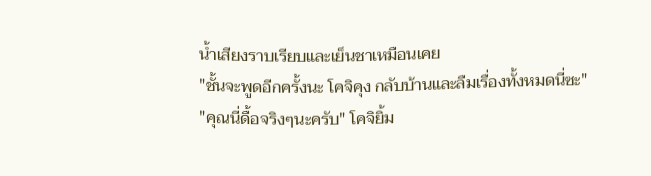น้ำเสียงราบเรียบและเย็นชาเหมือนเคย
"ชั้นจะพูดอีกครั้งนะ โคจิคุง กลับบ้านและลืมเรื่องทั้งหมดนี่ซะ"
"คุณนี่ดื้อจริงๆนะครับ" โคจิยิ้ม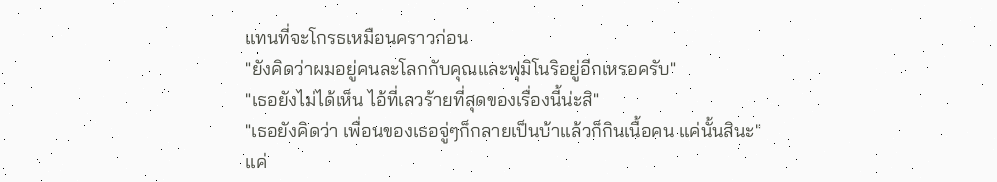แทนที่จะโกรธเหมือนคราวก่อน
"ยังคิดว่าผมอยู่คนละโลกกับคุณและฟุมิโนริอยู่อีกเหรอครับ"
"เธอยังไม่ได้เห็น ไอ้ที่เลวร้ายที่สุดของเรื่องนี้น่ะสิ"
"เธอยังคิดว่า เพื่อนของเธอจู่ๆก็กลายเป็นบ้าแล้วก็กินเนื้อคน แค่นั้นสินะ"
แค่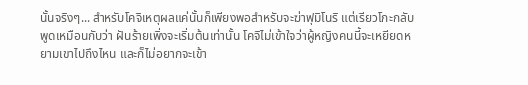นั้นจริงๆ... สำหรับโคจิเหตุผลแค่นั้นก็เพียงพอสำหรับจะฆ่าฟุมิโนริ แต่เรียวโกะกลับพูดเหมือนกับว่า ฝันร้ายเพิ่งจะเริ่มต้นเท่านั้น โคจิไม่เข้าใจว่าผู้หญิงคนนี้จะเหยียดหยามเขาไปถึงไหน และก็ไม่อยากจะเข้า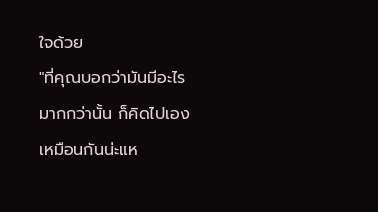ใจด้วย
"ที่คุณบอกว่ามันมีอะไรมากกว่านั้น ก็คิดไปเองเหมือนกันน่ะแห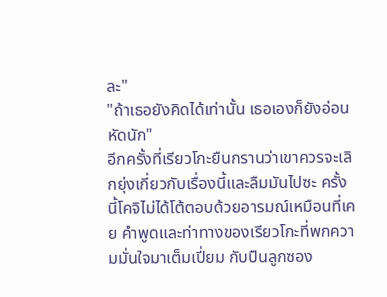ละ"
"ถ้าเธอยังคิดได้เท่านั้น เธอเองก็ยังอ่อนหัดนัก"
อีกครั้งที่เรียวโกะยืนกรานว่าเขาควรจะเลิกยุ่งเกี่ยวกับเรื่องนี้และลืมมันไปซะ ครั้งนี้โคจิไม่ได้โต้ตอบด้วยอารมณ์เหมือนที่เคย คำพูดและท่าทางของเรียวโกะที่พกความมั่นใจมาเต็มเปี่ยม กับปืนลูกซอง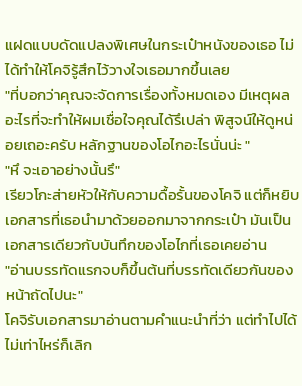แฝดแบบดัดแปลงพิเศษในกระเป๋าหนังของเธอ ไม่ได้ทำให้โคจิรู้สึกไว้วางใจเธอมากขึ้นเลย
"ที่บอกว่าคุณจะจัดการเรื่องทั้งหมดเอง มีเหตุผลอะไรที่จะทำให้ผมเชื่อใจคุณได้รึเปล่า พิสูจน์ให้ดูหน่อยเถอะครับ หลักฐานของโอไกอะไรนั่นน่ะ "
"หึ จะเอาอย่างนั้นรึ"
เรียวโกะส่ายหัวให้กับความดื้อรั้นของโคจิ แต่ก็หยิบเอกสารที่เธอนำมาด้วยออกมาจากกระเป๋า มันเป็นเอกสารเดียวกับบันทึกของโอไกที่เธอเคยอ่าน
"อ่านบรรทัดแรกจบก็ขึ้นต้นที่บรรทัดเดียวกันของหน้าถัดไปนะ"
โคจิรับเอกสารมาอ่านตามคำแนะนำที่ว่า แต่ทำไปได้ไม่เท่าไหร่ก็เลิก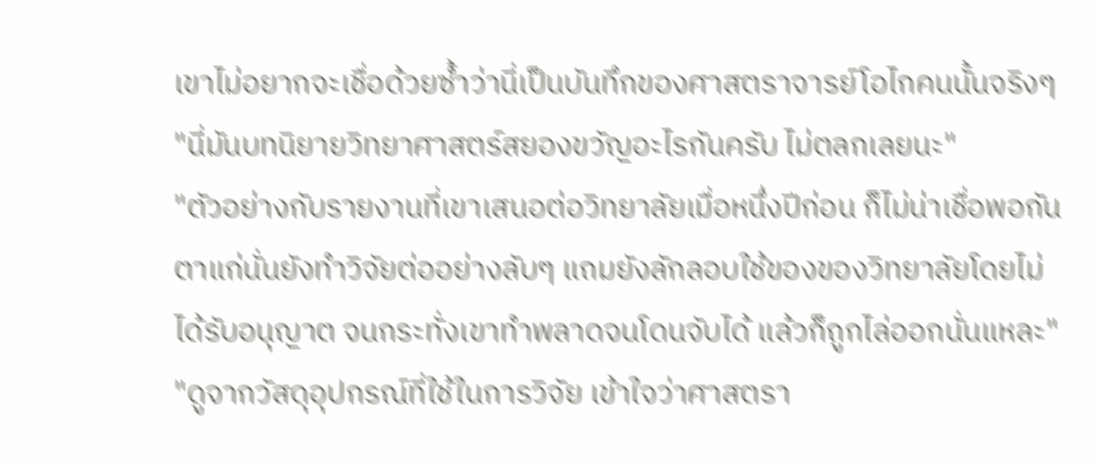เขาไม่อยากจะเชื่อด้วยซ้ำว่านี่เป็นบันทึกของศาสตราจารย์โอไกคนนั้นจริงๆ
"นี่มันบทนิยายวิทยาศาสตร์สยองขวัญอะไรกันครับ ไม่ตลกเลยนะ"
"ตัวอย่างกับรายงานที่เขาเสนอต่อวิทยาลัยเมื่อหนึ่งปีก่อน ก็ไม่น่าเชื่อพอกัน ตาแก่นั่นยังทำวิจัยต่ออย่างลับๆ แถมยังลักลอบใช้ของของวิทยาลัยโดยไม่ได้รับอนุญาต จนกระทั่งเขาทำพลาดจนโดนจับได้ แล้วก็ถูกไล่ออกนั่นแหละ"
"ดูจากวัสดุอุปกรณ์ที่ใช้ในการวิจัย เข้าใจว่าศาสตรา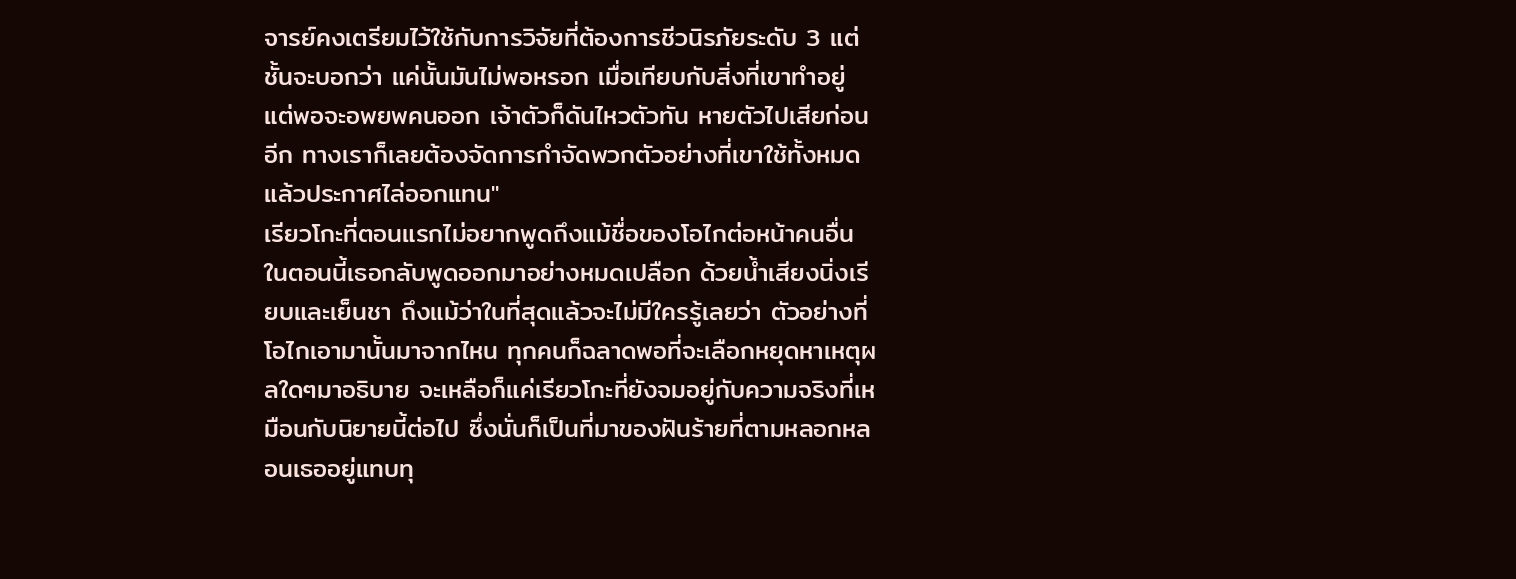จารย์คงเตรียมไว้ใช้กับการวิจัยที่ต้องการชีวนิรภัยระดับ 3 แต่ชั้นจะบอกว่า แค่นั้นมันไม่พอหรอก เมื่อเทียบกับสิ่งที่เขาทำอยู่ แต่พอจะอพยพคนออก เจ้าตัวก็ดันไหวตัวทัน หายตัวไปเสียก่อนอีก ทางเราก็เลยต้องจัดการกำจัดพวกตัวอย่างที่เขาใช้ทั้งหมดแล้วประกาศไล่ออกแทน"
เรียวโกะที่ตอนแรกไม่อยากพูดถึงแม้ชื่อของโอไกต่อหน้าคนอื่น ในตอนนี้เธอกลับพูดออกมาอย่างหมดเปลือก ด้วยน้ำเสียงนิ่งเรียบและเย็นชา ถึงแม้ว่าในที่สุดแล้วจะไม่มีใครรู้เลยว่า ตัวอย่างที่โอไกเอามานั้นมาจากไหน ทุกคนก็ฉลาดพอที่จะเลือกหยุดหาเหตุผลใดๆมาอธิบาย จะเหลือก็แค่เรียวโกะที่ยังจมอยู่กับความจริงที่เหมือนกับนิยายนี้ต่อไป ซึ่งนั่นก็เป็นที่มาของฝันร้ายที่ตามหลอกหลอนเธออยู่แทบทุ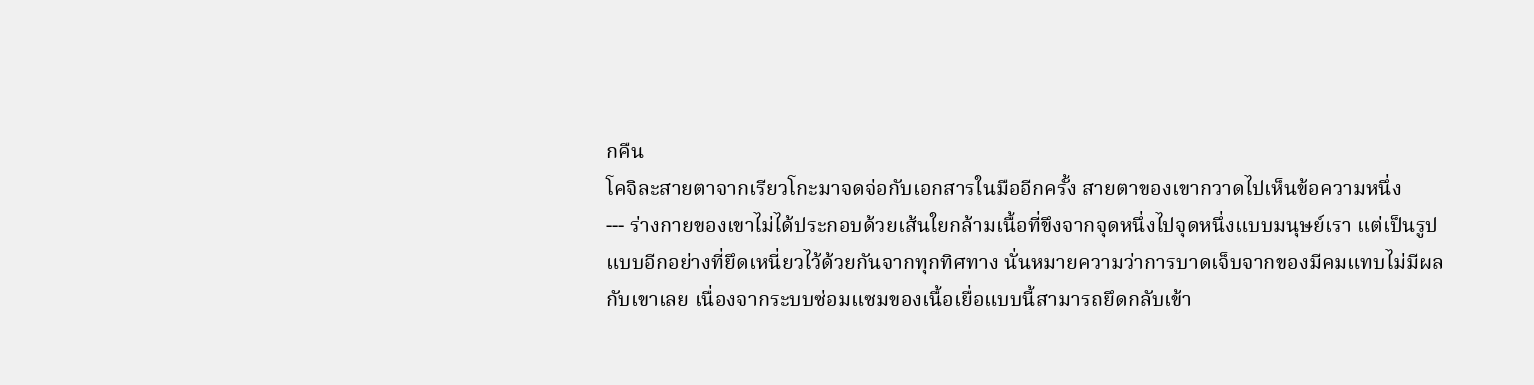กคืน
โคจิละสายตาจากเรียวโกะมาจดจ่อกับเอกสารในมืออีกครั้ง สายตาของเขากวาดไปเห็นข้อความหนึ่ง
--- ร่างกายของเขาไม่ได้ประกอบด้วยเส้นใยกล้ามเนื้อที่ขึงจากจุดหนึ่งไปจุดหนึ่งแบบมนุษย์เรา แต่เป็นรูปแบบอีกอย่างที่ยึดเหนี่ยวไว้ด้วยกันจากทุกทิศทาง นั่นหมายความว่าการบาดเจ็บจากของมีคมแทบไม่มีผลกับเขาเลย เนื่องจากระบบซ่อมแซมของเนื้อเยื่อแบบนี้สามารถยึดกลับเข้า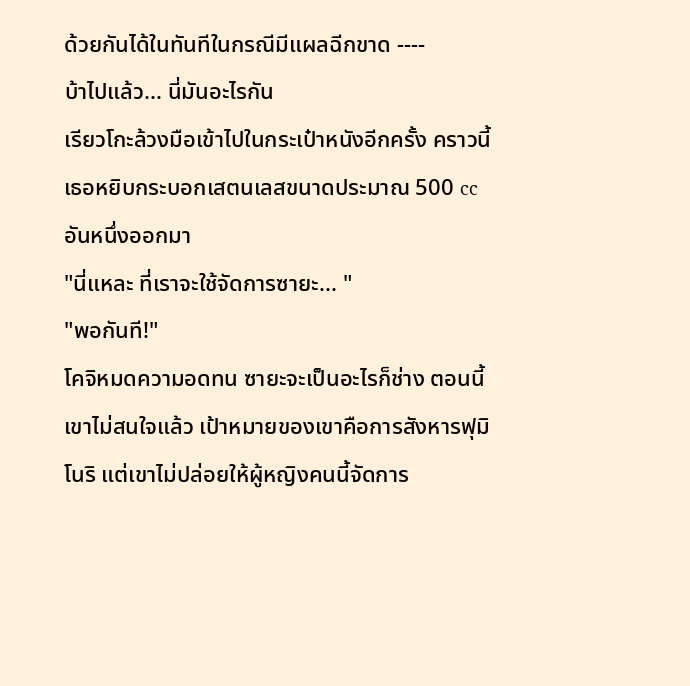ด้วยกันได้ในทันทีในกรณีมีแผลฉีกขาด ----
บ้าไปแล้ว... นี่มันอะไรกัน
เรียวโกะล้วงมือเข้าไปในกระเป๋าหนังอีกครั้ง คราวนี้เธอหยิบกระบอกเสตนเลสขนาดประมาณ 500 cc อันหนึ่งออกมา
"นี่แหละ ที่เราจะใช้จัดการซายะ... "
"พอกันที!"
โคจิหมดความอดทน ซายะจะเป็นอะไรก็ช่าง ตอนนี้เขาไม่สนใจแล้ว เป้าหมายของเขาคือการสังหารฟุมิโนริ แต่เขาไม่ปล่อยให้ผู้หญิงคนนี้จัดการ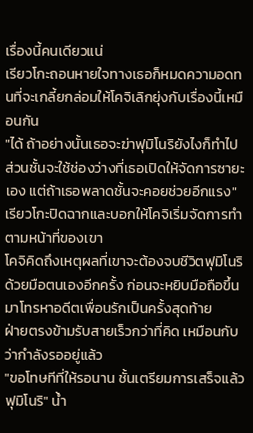เรื่องนี้คนเดียวแน่
เรียวโกะถอนหายใจทางเธอก็หมดความอดทนที่จะเกลี้ยกล่อมให้โคจิเลิกยุ่งกับเรื่องนี้เหมือนกัน
"ได้ ถ้าอย่างนั้นเธอจะฆ่าฟุมิโนริยังไงก็ทำไป ส่วนชั้นจะใช้ช่องว่างที่เธอเปิดให้จัดการซายะเอง แต่ถ้าเธอพลาดชั้นจะคอยช่วยอีกแรง" เรียวโกะปิดฉากและบอกให้โคจิเริ่มจัดการทำตามหน้าที่ของเขา
โคจิคิดถึงเหตุผลที่เขาจะต้องจบชีวิตฟุมิโนริด้วยมือตนเองอีกครั้ง ก่อนจะหยิบมือถือขึ้นมาโทรหาอดีตเพื่อนรักเป็นครั้งสุดท้าย
ฝ่ายตรงข้ามรับสายเร็วกว่าที่คิด เหมือนกับว่ากำลังรออยู่แล้ว
"ขอโทษทีที่ให้รอนาน ชั้นเตรียมการเสร็จแล้ว ฟุมิโนริ" น้ำ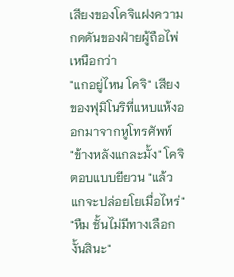เสียงของโคจิแฝงความกดดันของฝ่ายผู้ถือไพ่เหนือกว่า
"แกอยู่ไหน โคจิ" เสียงของฟุมิโนริที่แหบแห้งออกมาจากหูโทรศัพท์
"ข้างหลังแกละมั้ง" โคจิตอบแบบยียวน "แล้วแกจะปล่อยโยเมื่อไหร่"
"หืม ชั้นไม่มีทางเลือกงั้นสินะ"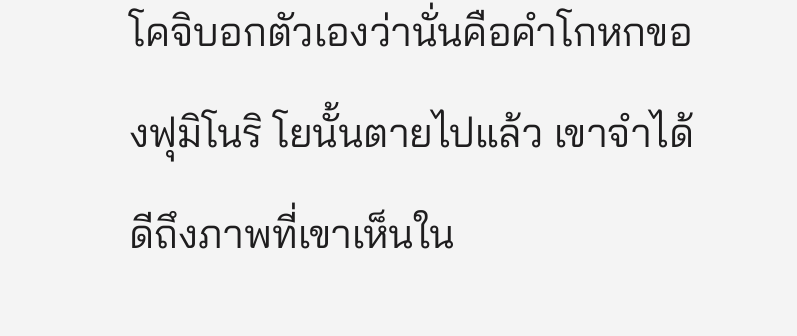โคจิบอกตัวเองว่านั่นคือคำโกหกของฟุมิโนริ โยนั้นตายไปแล้ว เขาจำได้ดีถึงภาพที่เขาเห็นใน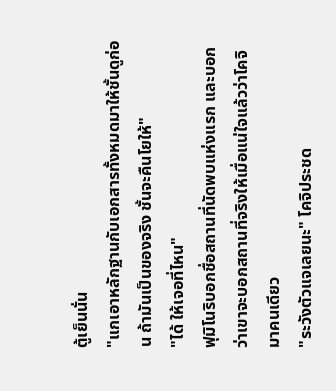ตู้เย็นนั่น
"แกเอาหลักฐานกับเอกสารทั้งหมดมาให้ชั้นดูก่อน ถ้ามันเป็นของจริง ชั้นจะคืนโยให้"
"ได้ ให้เจอที่ไหน"
ฟุมิโนริบอกชื่อสถานที่นัดพบแห่งแรก และบอกว่าเขาจะบอกสถานที่จริงให้เมื่อแน่ใจแล้วว่าโคจิมาคนเดียว
"ระวังตัวแจเลยนะ" โคจิประชด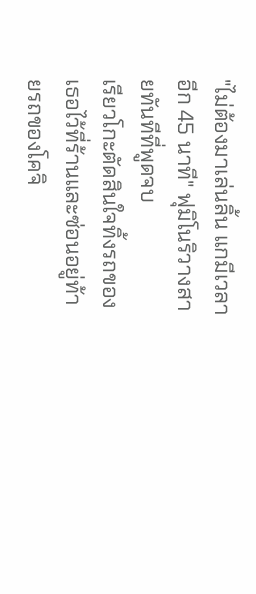"ไม่ต้องมาเล่นลิ้น แกมีเวลาอีก 45 นาที" ฟุมิโนริวางสายทันทีที่พูดจบ
เรียวโกะตัดสินใจทิ้งรถของเธอไว้ที่ร้านและซ่อนอยู่ท้ายรถของโคจิ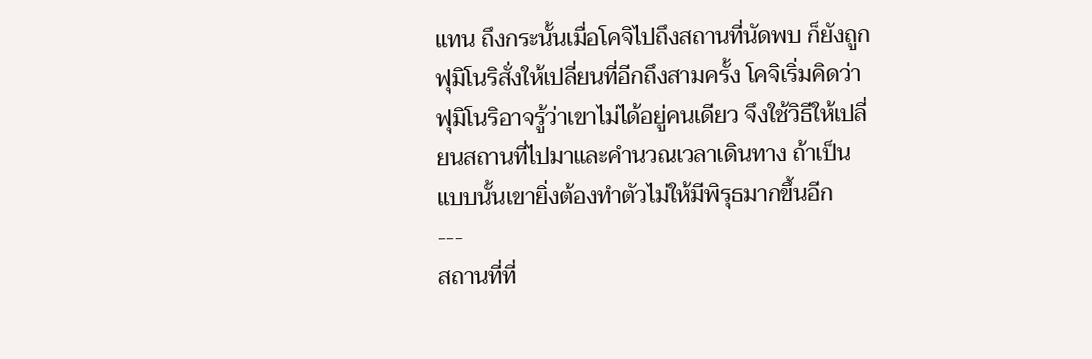แทน ถึงกระนั้นเมื่อโคจิไปถึงสถานที่นัดพบ ก็ยังถูกฟุมิโนริสั่งให้เปลี่ยนที่อีกถึงสามครั้ง โคจิเริ่มคิดว่าฟุมิโนริอาจรู้ว่าเขาไม่ได้อยู่คนเดียว จึงใช้วิธีให้เปลี่ยนสถานที่ไปมาและคำนวณเวลาเดินทาง ถ้าเป็นแบบนั้นเขายิ่งต้องทำตัวไม่ให้มีพิรุธมากขึ้นอีก
---
สถานที่ที่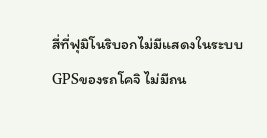สี่ที่ฟุมิโนริบอกไม่มีแสดงในระบบGPSของรถโคจิ ไม่มีถน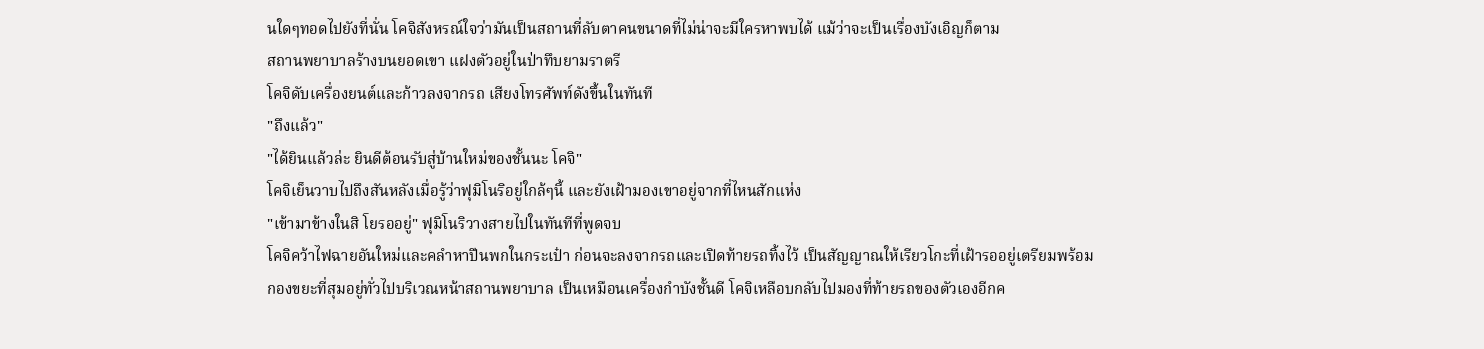นใดๆทอดไปยังที่นั่น โคจิสังหรณ์ใจว่ามันเป็นสถานที่ลับตาคนขนาดที่ไม่น่าจะมีใครหาพบได้ แม้ว่าจะเป็นเรื่องบังเอิญก็ตาม
สถานพยาบาลร้างบนยอดเขา แฝงตัวอยู่ในป่าทึบยามราตรี
โคจิดับเครื่องยนต์และก้าวลงจากรถ เสียงโทรศัพท์ดังขึ้นในทันที
"ถึงแล้ว"
"ได้ยินแล้วล่ะ ยินดีต้อนรับสู่บ้านใหม่ของชั้นนะ โคจิ"
โคจิเย็นวาบไปถึงสันหลังเมื่อรู้ว่าฟุมิโนริอยู่ใกล้ๆนี้ และยังเฝ้ามองเขาอยู่จากที่ไหนสักแห่ง
"เข้ามาข้างในสิ โยรออยู่" ฟุมิโนริวางสายไปในทันทีที่พูดจบ
โคจิคว้าไฟฉายอันใหม่และคลำหาปืนพกในกระเป๋า ก่อนจะลงจากรถและเปิดท้ายรถทิ้งไว้ เป็นสัญญาณให้เรียวโกะที่เฝ้ารออยู่เตรียมพร้อม
กองขยะที่สุมอยู่ทั่วไปบริเวณหน้าสถานพยาบาล เป็นเหมือนเครื่องกำบังชั้นดี โคจิเหลือบกลับไปมองที่ท้ายรถของตัวเองอีกค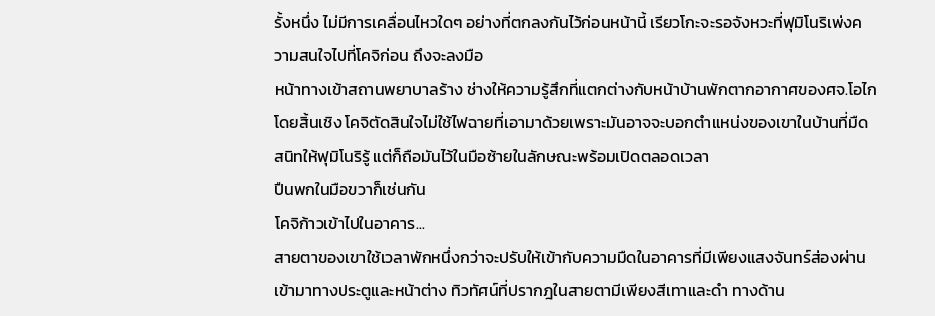รั้งหนึ่ง ไม่มีการเคลื่อนไหวใดๆ อย่างที่ตกลงกันไว้ก่อนหน้านี้ เรียวโกะจะรอจังหวะที่ฟุมิโนริเพ่งความสนใจไปที่โคจิก่อน ถึงจะลงมือ
หน้าทางเข้าสถานพยาบาลร้าง ช่างให้ความรู้สึกที่แตกต่างกับหน้าบ้านพักตากอากาศของศจ.โอไกโดยสิ้นเชิง โคจิตัดสินใจไม่ใช้ไฟฉายที่เอามาด้วยเพราะมันอาจจะบอกตำแหน่งของเขาในบ้านที่มืดสนิทให้ฟุมิโนริรู้ แต่ก็ถือมันไว้ในมือซ้ายในลักษณะพร้อมเปิดตลอดเวลา
ปืนพกในมือขวาก็เช่นกัน
โคจิก้าวเข้าไปในอาคาร...
สายตาของเขาใช้เวลาพักหนึ่งกว่าจะปรับให้เข้ากับความมืดในอาคารที่มีเพียงแสงจันทร์ส่องผ่านเข้ามาทางประตูและหน้าต่าง ทิวทัศน์ที่ปรากฎในสายตามีเพียงสีเทาและดำ ทางด้าน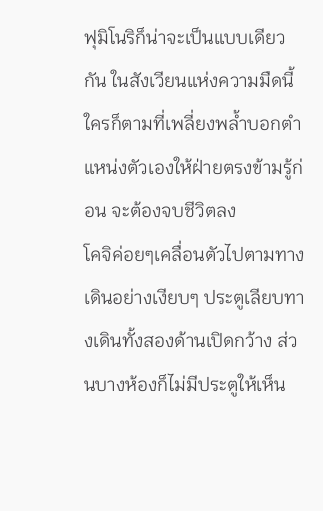ฟุมิโนริก็น่าจะเป็นแบบเดียวกัน ในสังเวียนแห่งความมืดนี้ ใครก็ตามที่เพลี่ยงพล้ำบอกตำแหน่งตัวเองให้ฝ่ายตรงข้ามรู้ก่อน จะต้องจบชีวิตลง
โคจิค่อยๆเคลื่อนตัวไปตามทางเดินอย่างเงียบๆ ประตูเลียบทางเดินทั้งสองด้านเปิดกว้าง ส่วนบางห้องก็ไม่มีประตูให้เห็น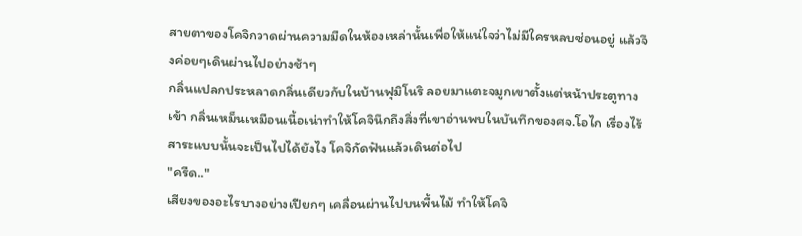สายตาของโคจิกวาดผ่านความมืดในห้องเหล่านั้นเพื่อให้แน่ใจว่าไม่มีใครหลบซ่อนอยู่ แล้วจึงค่อยๆเดินผ่านไปอย่างช้าๆ
กลิ่นแปลกประหลาดกลิ่นเดียวกับในบ้านฟุมิโนริ ลอยมาแตะจมูกเขาตั้งแต่หน้าประตูทางเข้า กลิ่นเหม็นเหมือนเนื้อเน่าทำให้โคจินึกถึงสิ่งที่เขาอ่านพบในบันทึกของศจ.โอไก เรื่องไร้สาระแบบนั้นจะเป็นไปได้ยังไง โคจิกัดฟันแล้วเดินต่อไป
"ครืด.."
เสียงของอะไรบางอย่างเปียกๆ เคลื่อนผ่านไปบนพื้นไม้ ทำให้โคจิ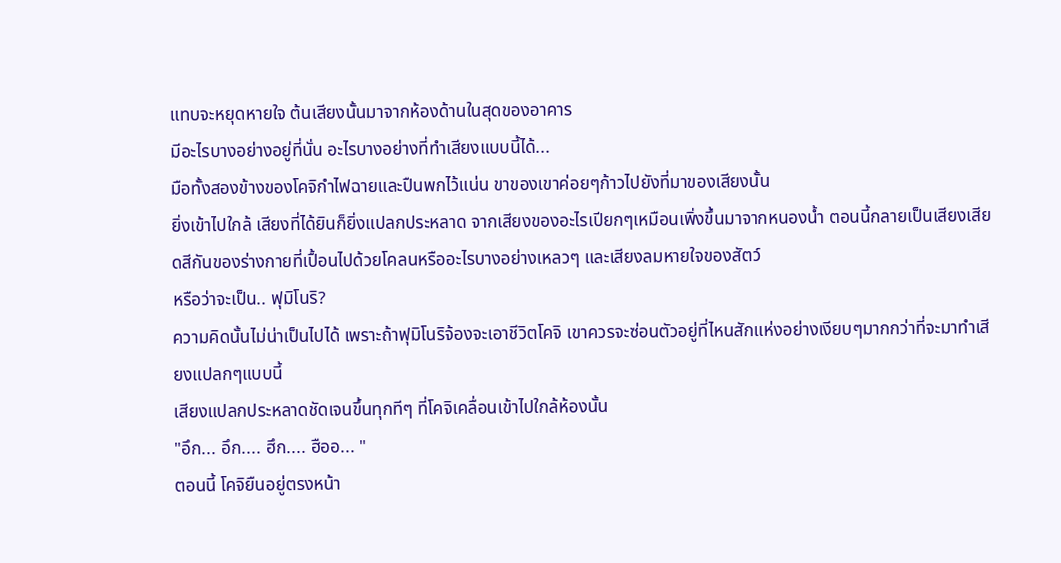แทบจะหยุดหายใจ ต้นเสียงนั้นมาจากห้องด้านในสุดของอาคาร
มีอะไรบางอย่างอยู่ที่นั่น อะไรบางอย่างที่ทำเสียงแบบนี้ได้...
มือทั้งสองข้างของโคจิกำไฟฉายและปืนพกไว้แน่น ขาของเขาค่อยๆก้าวไปยังที่มาของเสียงนั้น
ยิ่งเข้าไปใกล้ เสียงที่ได้ยินก็ยิ่งแปลกประหลาด จากเสียงของอะไรเปียกๆเหมือนเพิ่งขึ้นมาจากหนองน้ำ ตอนนี้กลายเป็นเสียงเสียดสีกันของร่างกายที่เปื้อนไปด้วยโคลนหรืออะไรบางอย่างเหลวๆ และเสียงลมหายใจของสัตว์
หรือว่าจะเป็น.. ฟุมิโนริ?
ความคิดนั้นไม่น่าเป็นไปได้ เพราะถ้าฟุมิโนริจ้องจะเอาชีวิตโคจิ เขาควรจะซ่อนตัวอยู่ที่ไหนสักแห่งอย่างเงียบๆมากกว่าที่จะมาทำเสียงแปลกๆแบบนี้
เสียงแปลกประหลาดชัดเจนขึ้นทุกทีๆ ที่โคจิเคลื่อนเข้าไปใกล้ห้องนั้น
"อึก... อึก.... ฮึก.... ฮืออ... "
ตอนนี้ โคจิยืนอยู่ตรงหน้า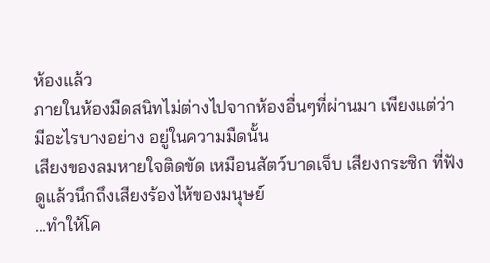ห้องแล้ว
ภายในห้องมืดสนิทไม่ต่างไปจากห้องอื่นๆที่ผ่านมา เพียงแต่ว่า มีอะไรบางอย่าง อยู่ในความมืดนั้น
เสียงของลมหายใจติดขัด เหมือนสัตว์บาดเจ็บ เสียงกระซิก ที่ฟังดูแล้วนึกถึงเสียงร้องไห้ของมนุษย์
...ทำให้โค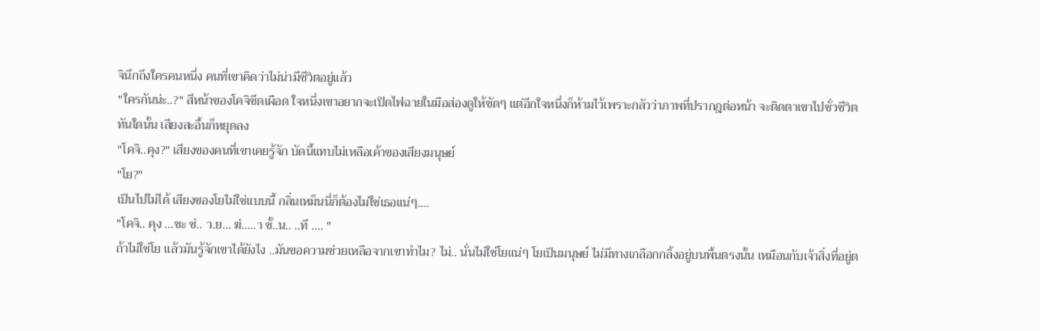จินึกถึงใครคนหนึ่ง คนที่เขาคิดว่าไม่น่ามีชีวิตอยู่แล้ว
"ใครกันน่ะ..?" สีหน้าของโคจิซีดเผือด ใจหนึ่งเขาอยากจะเปิดไฟฉายในมือส่องดูให้ชัดๆ แต่อีกใจหนึ่งก็ห้ามไว้เพราะกลัวว่าภาพที่ปรากฎต่อหน้า จะติดตาเขาไปชั่วชีวิต
ทันใดนั้น เสียงสะอื้นก็หยุดลง
"โคจิ..คุง?" เสียงของคนที่เขาเคยรู้จัก บัดนี้แทบไม่เหลือเค้าของเสียงมนุษย์
"โย?"
เป็นไปไม่ได้ เสียงของโยไม่ใช่แบบนี้ กลิ่นเหม็นนี่ก็ต้องไม่ใช่เธอแน่ๆ....
"โคจิ.. คุง ...ชะ ช่.. ว.ย... ฆ่.....า ชั้..น.. ..ที .... "
ถ้าไม่ใช่โย แล้วมันรู้จักเขาได้ยังไง ..มันขอความช่วยเหลือจากเขาทำไม? ไม่.. นั่นไม่ใช่โยแน่ๆ โยเป็นมนุษย์ ไม่มีทางเกลือกกลิ้งอยู่บนพื้นตรงนั้น เหมือนกับเจ้าสิ่งที่อยู่ต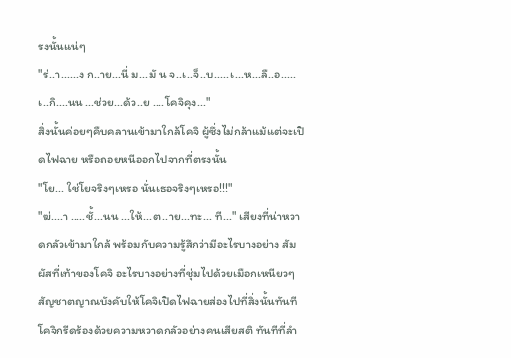รงนั้นแน่ๆ
"ร่..า......ง ก..าย...นี่ ม...มั น จ..เ..จ็..บ.....เ...ห...ลื..อ.....เ..กิ....นน ...ช่วย...ด้ว..ย ....โคจิคุง..."
สิ่งนั้นค่อยๆคืบคลานเข้ามาใกล้โคจิ ผู้ซึ่งไม่กล้าแม้แต่จะเปิดไฟฉาย หรือถอยหนีออกไปจากที่ตรงนั้น
"โย... ใช่โยจริงๆเหรอ นั่นเธอจริงๆเหรอ!!!"
"ฆ่....า .....ชั้...นน ...ให้...ต..าย...ทะ... ที..." เสียงที่น่าหวาดกลัวเข้ามาใกล้ พร้อมกับความรู้สึกว่ามีอะไรบางอย่าง สัมผัสที่เท้าของโคจิ อะไรบางอย่างที่ชุ่มไปด้วยเมือกเหนียวๆ
สัญชาตญาณบังคับให้โคจิเปิดไฟฉายส่องไปที่สิ่งนั้นทันที
โคจิกรีดร้องด้วยความหวาดกลัวอย่างคนเสียสติ ทันทีที่ลำ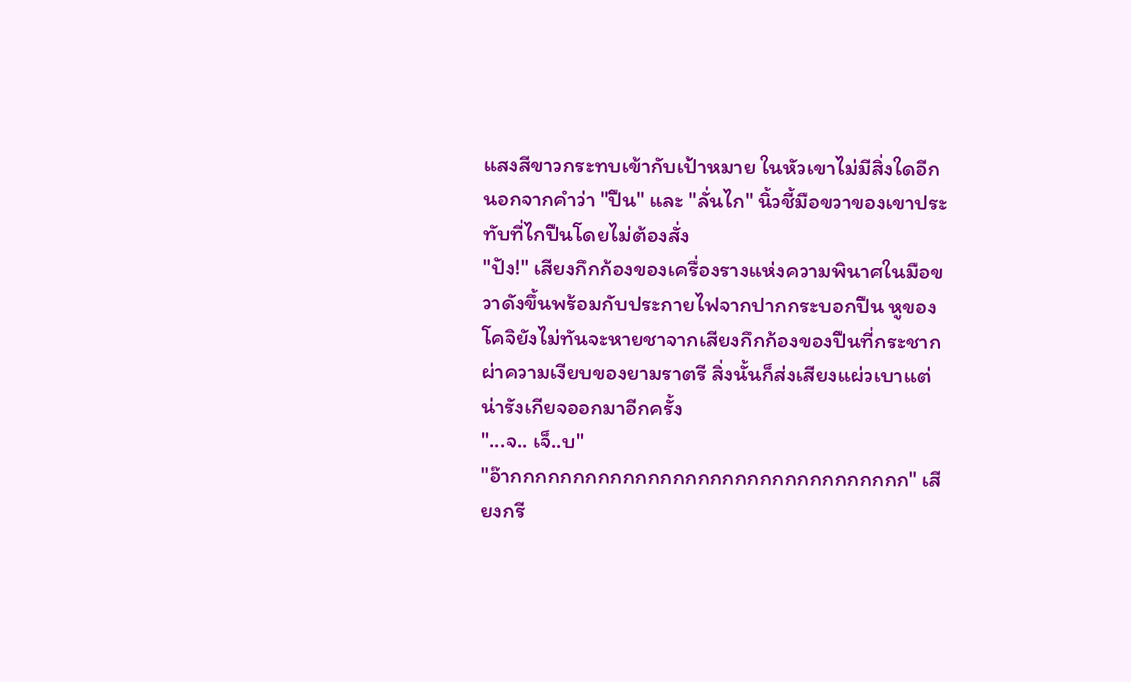แสงสีขาวกระทบเข้ากับเป้าหมาย ในหัวเขาไม่มีสิ่งใดอีกนอกจากคำว่า "ปืน" และ "ลั่นไก" นิ้วชี้มือขวาของเขาประทับที่ไกปืนโดยไม่ต้องสั่ง
"ปัง!" เสียงกึกก้องของเครื่องรางแห่งความพินาศในมือขวาดังขึ้นพร้อมกับประกายไฟจากปากกระบอกปืน หูของโคจิยังไม่ทันจะหายชาจากเสียงกึกก้องของปืนที่กระชากผ่าความเงียบของยามราตรี สิ่งนั้นก็ส่งเสียงแผ่วเบาแต่น่ารังเกียจออกมาอีกครั้ง
"...จ.. เจ็..บ"
"อ๊ากกกกกกกกกกกกกกกกกกกกกกกกกกกกกกกก" เสียงกรี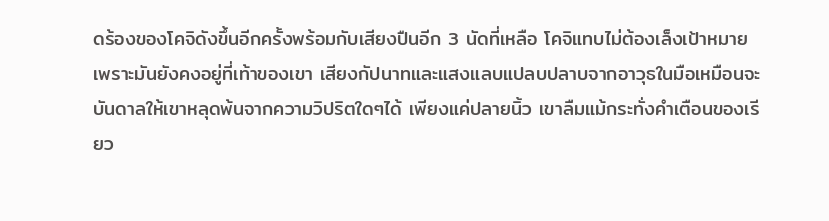ดร้องของโคจิดังขึ้นอีกครั้งพร้อมกับเสียงปืนอีก 3 นัดที่เหลือ โคจิแทบไม่ต้องเล็งเป้าหมาย เพราะมันยังคงอยู่ที่เท้าของเขา เสียงกัปนาทและแสงแลบแปลบปลาบจากอาวุธในมือเหมือนจะบันดาลให้เขาหลุดพ้นจากความวิปริตใดๆได้ เพียงแค่ปลายนิ้ว เขาลืมแม้กระทั่งคำเตือนของเรียว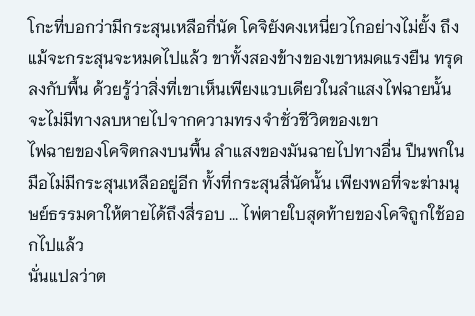โกะที่บอกว่ามีกระสุนเหลือกี่นัด โคจิยังคงเหนี่ยวไกอย่างไม่ยั้ง ถึงแม้จะกระสุนจะหมดไปแล้ว ขาทั้งสองข้างของเขาหมดแรงยืน ทรุดลงกับพื้น ด้วยรู้ว่าสิ่งที่เขาเห็นเพียงแวบเดียวในลำแสงไฟฉายนั้น จะไม่มีทางลบหายไปจากความทรงจำชั่วชีวิตของเขา
ไฟฉายของโคจิตกลงบนพื้น ลำแสงของมันฉายไปทางอื่น ปืนพกในมือไม่มีกระสุนเหลืออยู่อีก ทั้งที่กระสุนสี่นัดนั้น เพียงพอที่จะฆ่ามนุษย์ธรรมดาให้ตายได้ถึงสี่รอบ ... ไพ่ตายใบสุดท้ายของโคจิถูกใช้ออกไปแล้ว
นั่นแปลว่าต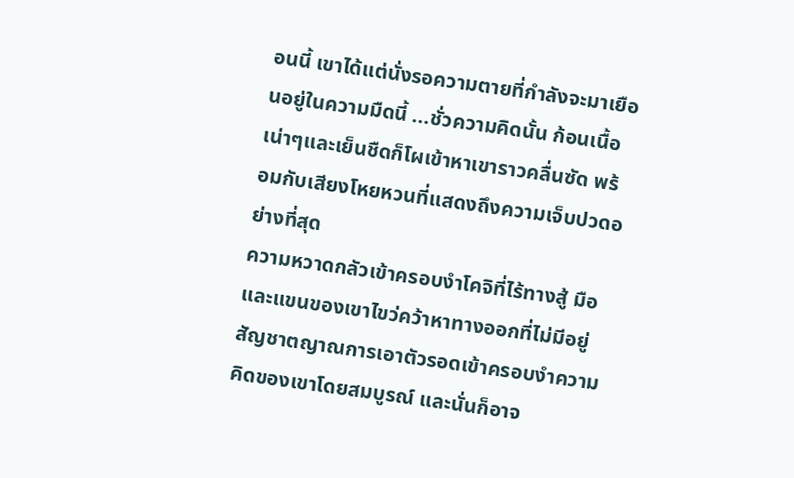อนนี้ เขาได้แต่นั่งรอความตายที่กำลังจะมาเยือนอยู่ในความมืดนี้ ...ชั่วความคิดนั้น ก้อนเนื้อเน่าๆและเย็นชืดก็โผเข้าหาเขาราวคลื่นซัด พร้อมกับเสียงโหยหวนที่แสดงถึงความเจ็บปวดอย่างที่สุด
ความหวาดกลัวเข้าครอบงำโคจิที่ไร้ทางสู้ มือและแขนของเขาไขว่คว้าหาทางออกที่ไม่มีอยู่ สัญชาตญาณการเอาตัวรอดเข้าครอบงำความคิดของเขาโดยสมบูรณ์ และนั่นก็อาจ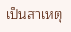เป็นสาเหตุ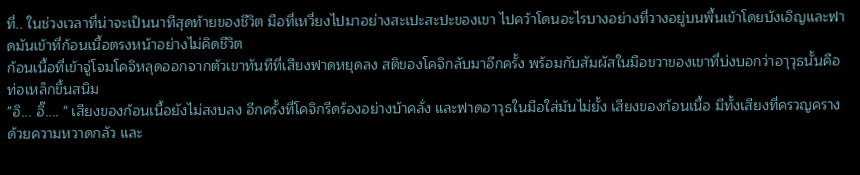ที่.. ในช่วงเวลาที่น่าจะเป็นนาทีสุดท้ายของชีวิต มือที่เหวี่ยงไปมาอย่างสะเปะสะปะของเขา ไปคว้าโดนอะไรบางอย่างที่วางอยู่บนพื้นเข้าโดยบังเอิญและฟาดมันเข้าที่ก้อนเนื้อตรงหน้าอย่างไม่คิดชีวิต
ก้อนเนื้อที่เข้าจู่โจมโคจิหลุดออกจากตัวเขาทันทีที่เสียงฟาดหยุดลง สติของโคจิกลับมาอีกครั้ง พร้อมกับสัมผัสในมือขวาของเขาที่บ่งบอกว่าอาุวุธนั้นคือท่อเหล็กขึ้นสนิม
"อิ... อิ๊.... " เสียงของก้อนเนื้อยังไม่สงบลง อีกครั้งที่โคจิกรีดร้องอย่างบ้าคลั่ง และฟาดอาวุธในมือใส่มันไม่ยั้ง เสียงของก้อนเนื้อ มีทั้งเสียงที่ครวญครางด้วยความหวาดกลัว และ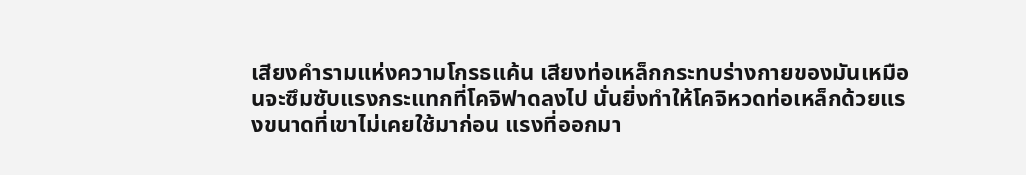เสียงคำรามแห่งความโกรธแค้น เสียงท่อเหล็กกระทบร่างกายของมันเหมือนจะซึมซับแรงกระแทกที่โคจิฟาดลงไป นั่นยิ่งทำให้โคจิหวดท่อเหล็กด้วยแรงขนาดที่เขาไม่เคยใช้มาก่อน แรงที่ออกมา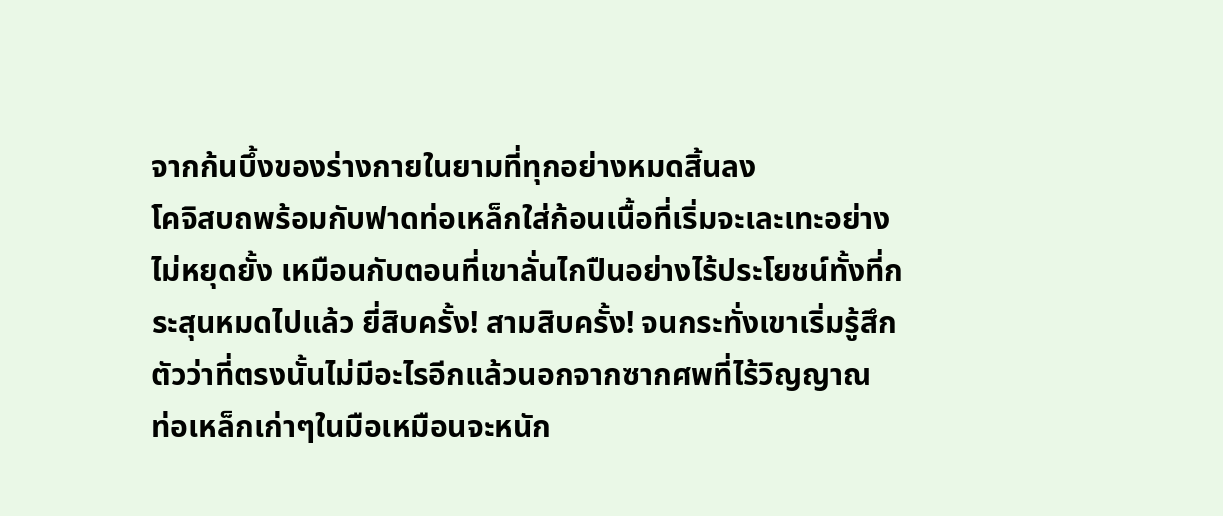จากก้นบึ้งของร่างกายในยามที่ทุกอย่างหมดสิ้นลง
โคจิสบถพร้อมกับฟาดท่อเหล็กใส่ก้อนเนื้อที่เริ่มจะเละเทะอย่างไม่หยุดยั้ง เหมือนกับตอนที่เขาลั่นไกปืนอย่างไร้ประโยชน์ทั้งที่กระสุนหมดไปแล้ว ยี่สิบครั้ง! สามสิบครั้ง! จนกระทั่งเขาเริ่มรู้สึกตัวว่าที่ตรงนั้นไม่มีอะไรอีกแล้วนอกจากซากศพที่ไร้วิญญาณ
ท่อเหล็กเก่าๆในมือเหมือนจะหนัก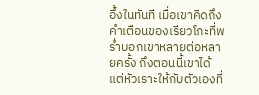อึ้งในทันที เมื่อเขาคิดถึงคำเตือนของเรียวโกะที่พร่ำบอกเขาหลายต่อหลายครั้ง ถึงตอนนี้เขาได้แต่หัวเราะให้กับตัวเองที่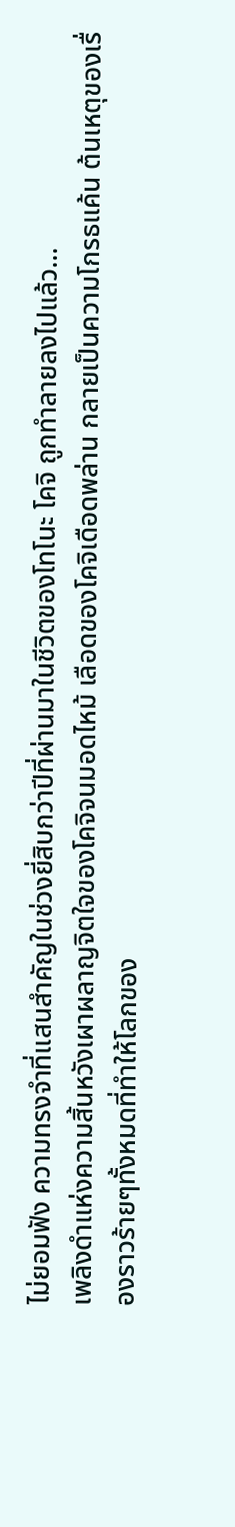ไม่ยอมฟัง ความทรงจำที่แสนสำคัญในช่วงยี่สิบกว่าปีที่ผ่านมาในชีวิตของโทโนะ โคจิ ถูกทำลายลงไปแล้ว...
เพลิงดำแห่งความสิ้นหวังเผาผลาญจิตใจของโคจิจนมอดไหม้ เลือดของโคจิเดือดพล่าน กลายเป็นความโกรธแค้น ต้นเหตุของเรื่องราวร้ายๆทั้งหมดที่ทำให้โลกของ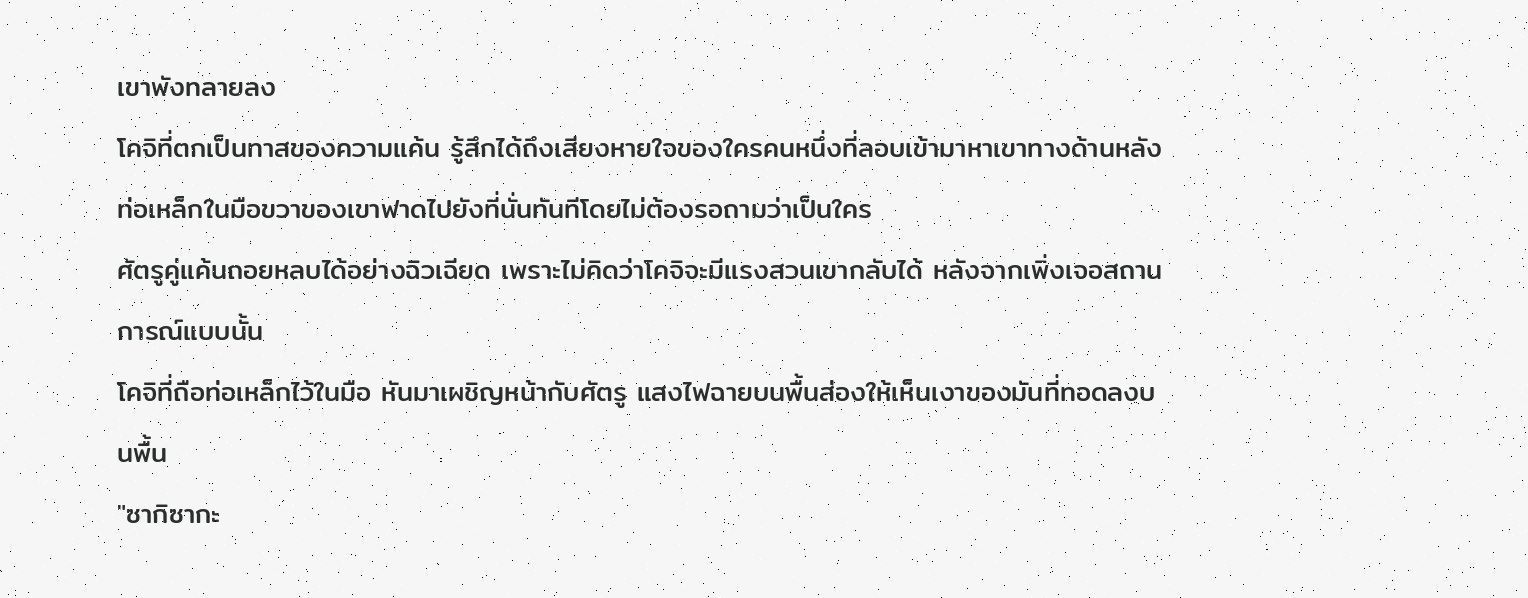เขาพังทลายลง
โคจิที่ตกเป็นทาสของความแค้น รู้สึกได้ถึงเสียงหายใจของใครคนหนึ่งที่ลอบเข้ามาหาเขาทางด้านหลัง ท่อเหล็กในมือขวาของเขาฟาดไปยังที่นั่นทันทีโดยไม่ต้องรอถามว่าเป็นใคร
ศัตรูคู่แค้นถอยหลบได้อย่างฉิวเฉียด เพราะไม่คิดว่าโคจิจะมีแรงสวนเขากลับได้ หลังจากเพิ่งเจอสถานการณ์แบบนั้น
โคจิที่ถือท่อเหล็กไว้ในมือ หันมาเผชิญหน้ากับศัตรู แสงไฟฉายบนพื้นส่องให้เห็นเงาของมันที่ทอดลงบนพื้น
"ซากิซากะ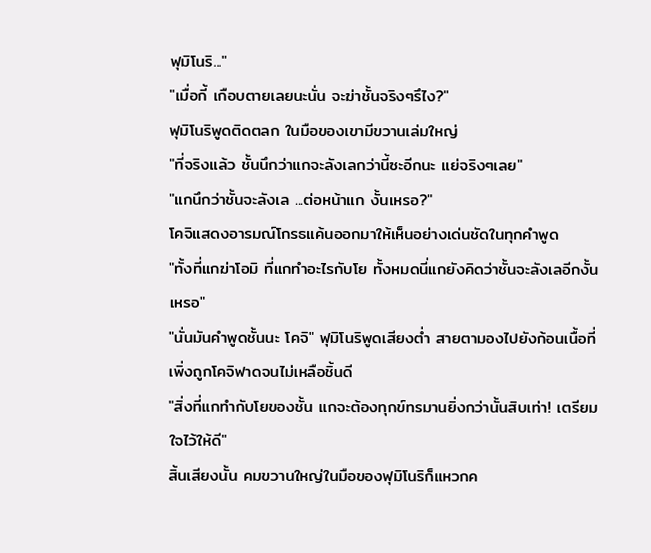ฟุมิโนริ..."
"เมื่อกี้ เกือบตายเลยนะนั่น จะฆ่าชั้นจริงๆรึไง?"
ฟุมิโนริพูดติดตลก ในมือของเขามีขวานเล่มใหญ่
"ที่จริงแล้ว ชั้นนึกว่าแกจะลังเลกว่านี้ซะอีกนะ แย่จริงๆเลย"
"แกนึกว่าชั้นจะลังเล ...ต่อหน้าแก งั้นเหรอ?"
โคจิแสดงอารมณ์โกรธแค้นออกมาให้เห็นอย่างเด่นชัดในทุกคำพูด
"ทั้งที่แกฆ่าโอมิ ที่แกทำอะไรกับโย ทั้งหมดนี่แกยังคิดว่าชั้นจะลังเลอีกงั้นเหรอ"
"นั่นมันคำพูดชั้นนะ โคจิ" ฟุมิโนริพูดเสียงต่ำ สายตามองไปยังก้อนเนื้อที่เพิ่งถูกโคจิฟาดจนไม่เหลือชิ้นดี
"สิ่งที่แกทำกับโยของชั้น แกจะต้องทุกข์ทรมานยิ่งกว่านั้นสิบเท่า! เตรียมใจไว้ให้ดี"
สิ้นเสียงนั้น คมขวานใหญ่ในมือของฟุมิโนริก็แหวกค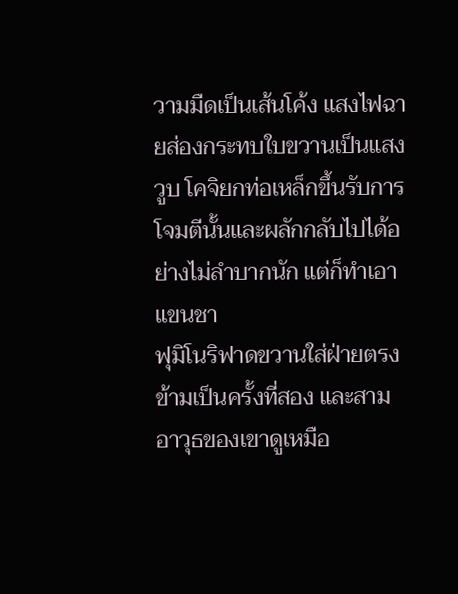วามมืดเป็นเส้นโค้ง แสงไฟฉายส่องกระทบใบขวานเป็นแสงวูบ โคจิยกท่อเหล็กขึ้นรับการโจมตีนั้นและผลักกลับไปได้อย่างไม่ลำบากนัก แต่ก็ทำเอาแขนชา
ฟุมิโนริฟาดขวานใส่ฝ่ายตรงข้ามเป็นครั้งที่สอง และสาม อาวุธของเขาดูเหมือ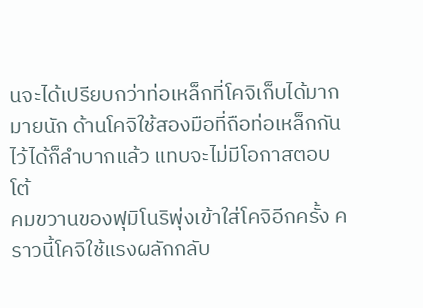นจะได้เปรียบกว่าท่อเหล็กที่โคจิเก็บได้มากมายนัก ด้านโคจิใช้สองมือที่ถือท่อเหล็กกันไว้ได้ก็ลำบากแล้ว แทบจะไม่มีโอกาสตอบโต้
คมขวานของฟุมิโนริพุ่งเข้าใส่โคจิอีกครั้ง คราวนี้โคจิใช้แรงผลักกลับ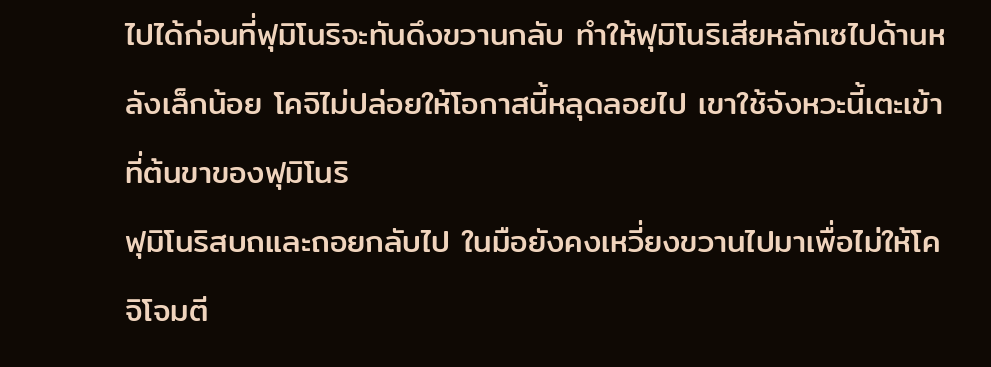ไปได้ก่อนที่ฟุมิโนริจะทันดึงขวานกลับ ทำให้ฟุมิโนริเสียหลักเซไปด้านหลังเล็กน้อย โคจิไม่ปล่อยให้โอกาสนี้หลุดลอยไป เขาใช้จังหวะนี้เตะเข้าที่ต้นขาของฟุมิโนริ
ฟุมิโนริสบถและถอยกลับไป ในมือยังคงเหวี่ยงขวานไปมาเพื่อไม่ให้โคจิโจมตี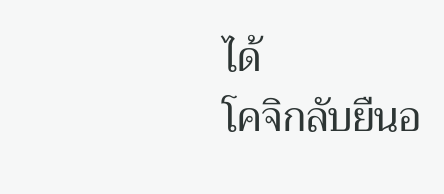ได้
โคจิกลับยืนอ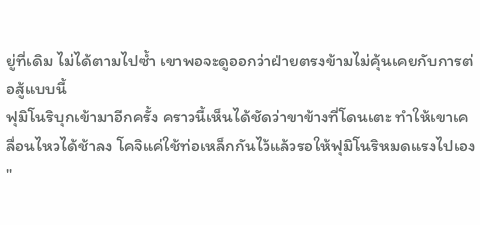ยู่ที่เดิม ไม่ได้ตามไปซ้ำ เขาพอจะดูออกว่าฝ่ายตรงข้ามไม่คุ้นเคยกับการต่อสู้แบบนี้
ฟุมิโนริบุกเข้ามาอีกครั้ง คราวนี้เห็นได้ชัดว่าขาข้างที่โดนเตะ ทำให้เขาเคลื่อนไหวได้ช้าลง โคจิแค่ใช้ท่อเหล็กกันไว้แล้วรอให้ฟุมิโนริหมดแรงไปเอง
"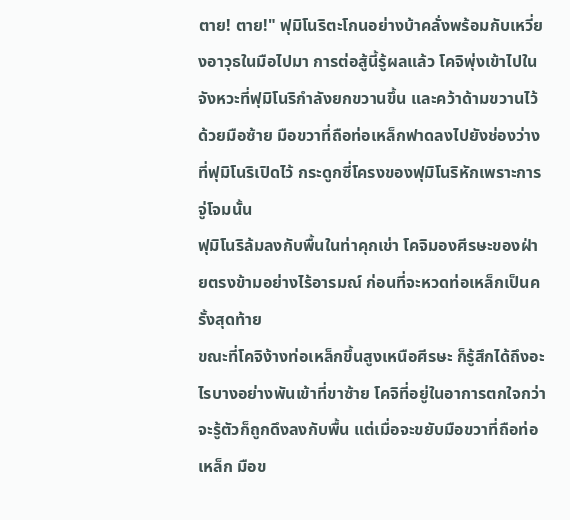ตาย! ตาย!" ฟุมิโนริตะโกนอย่างบ้าคลั่งพร้อมกับเหวี่ยงอาวุธในมือไปมา การต่อสู้นี้รู้ผลแล้ว โคจิพุ่งเข้าไปในจังหวะที่ฟุมิโนริกำลังยกขวานขึ้น และคว้าด้ามขวานไว้ด้วยมือซ้าย มือขวาที่ถือท่อเหล็กฟาดลงไปยังช่องว่างที่ฟุมิโนริเปิดไว้ กระดูกซี่โครงของฟุมิโนริหักเพราะการจู่โจมนั้น
ฟุมิโนริล้มลงกับพื้นในท่าคุกเข่า โคจิมองศีรษะของฝ่ายตรงข้ามอย่างไร้อารมณ์ ก่อนที่จะหวดท่อเหล็กเป็นครั้งสุดท้าย
ขณะที่โคจิง้างท่อเหล็กขึ้นสูงเหนือศีรษะ ก็รู้สึกได้ถึงอะไรบางอย่างพันเข้าที่ขาซ้าย โคจิที่อยู่ในอาการตกใจกว่าจะรู้ตัวก็ถูกดึงลงกับพื้น แต่เมื่อจะขยับมือขวาที่ถือท่อเหล็ก มือข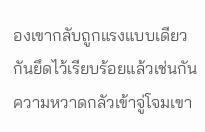องเขากลับถูกแรงแบบเดียวกันยึดไว้เรียบร้อยแล้วเช่นกัน ความหวาดกลัวเข้าจู่โจมเขา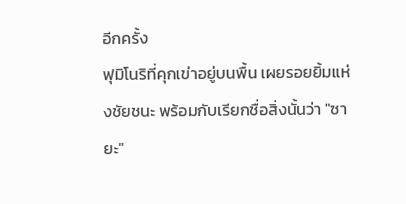อีกครั้ง
ฟุมิโนริที่คุกเข่าอยู่บนพื้น เผยรอยยิ้มแห่งชัยชนะ พร้อมกับเรียกชื่อสิ่งนั้นว่า "ซายะ"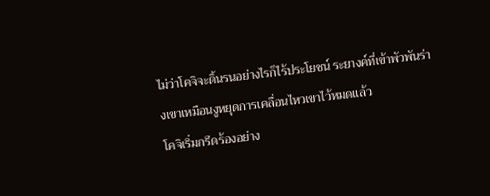ไม่ว่าโคจิจะดิ้นรนอย่างไรก็ไร้ประโยชน์ ระยางค์ที่เข้าพัวพันร่างเขาเหมือนงูหยุดการเคลื่อนไหวเขาไว้หมดแล้ว
โคจิเริ่มกรีดร้องอย่าง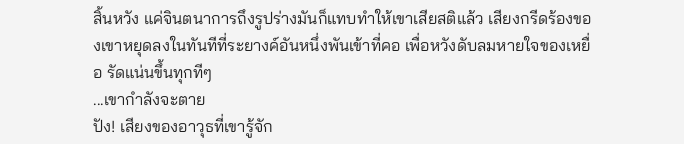สิ้นหวัง แค่จินตนาการถึงรูปร่างมันก็แทบทำให้เขาเสียสติแล้ว เสียงกรีดร้องของเขาหยุดลงในทันทีที่ระยางค์อันหนึ่งพันเข้าที่คอ เพื่อหวังดับลมหายใจของเหยื่อ รัดแน่นขึ้นทุกทีๆ
...เขากำลังจะตาย
ปัง! เสียงของอาวุธที่เขารู้จัก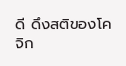ดี ดึงสติของโคจิก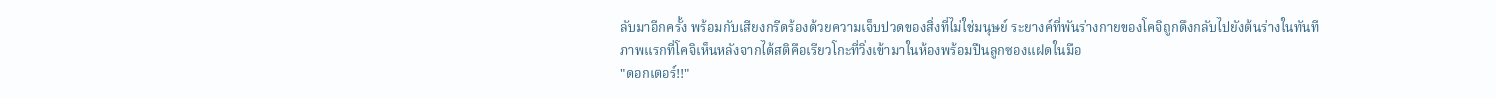ลับมาอีกครั้ง พร้อมกับเสียงกรีดร้องด้วยความเจ็บปวดของสิ่งที่ไม่ใช่มนุษย์ ระยางค์ที่พันร่างกายของโคจิถูกดึงกลับไปยังต้นร่างในทันที
ภาพแรกที่โคจิเห็นหลังจากได้สติคือเรียวโกะที่วิ่งเข้ามาในห้องพร้อมปืนลูกซองแฝดในมือ
"ดอกเตอร์!!"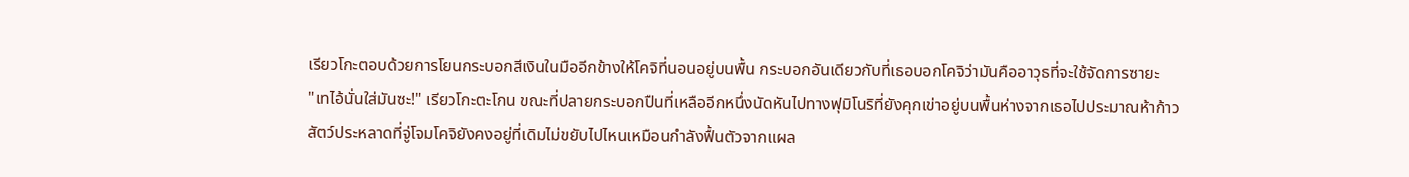เรียวโกะตอบด้วยการโยนกระบอกสีเงินในมืออีกข้างให้โคจิที่นอนอยู่บนพื้น กระบอกอันเดียวกับที่เธอบอกโคจิว่ามันคืออาวุธที่จะใช้จัดการซายะ
"เทไอ้นั่นใส่มันซะ!" เรียวโกะตะโกน ขณะที่ปลายกระบอกปืนที่เหลืออีกหนึ่งนัดหันไปทางฟุมิโนริที่ยังคุกเข่าอยู่บนพื้นห่างจากเธอไปประมาณห้าก้าว
สัตว์ประหลาดที่จู่โจมโคจิยังคงอยู่ที่เดิมไม่ขยับไปไหนเหมือนกำลังฟื้นตัวจากแผล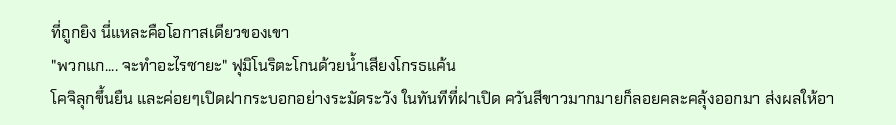ที่ถูกยิง นี่แหละคือโอกาสเดียวของเขา
"พวกแก.... จะทำอะไรซายะ" ฟุมิโนริตะโกนด้วยน้ำเสียงโกรธแค้น
โคจิลุกขึ้นยืน และค่อยๆเปิดฝากระบอกอย่างระมัดระวัง ในทันทีที่ฝาเปิด ควันสีขาวมากมายก็ลอยคละคลุ้งออกมา ส่งผลให้อา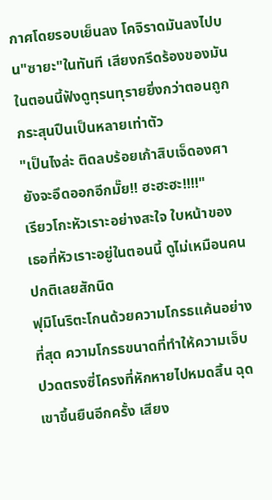กาศโดยรอบเย็นลง โคจิราดมันลงไปบน"ซายะ"ในทันที เสียงกรีดร้องของมันในตอนนี้ฟังดูทุรนทุรายยิ่งกว่าตอนถูกกระสุนปืนเป็นหลายเท่าตัว
"เป็นไงล่ะ ติดลบร้อยเก้าสิบเจ็ดองศา ยังจะอึดออกอีกมั๊ย!! ฮะฮะฮะ!!!!"
เรียวโกะหัวเราะอย่างสะใจ ใบหน้าของเธอที่หัวเราะอยู่ในตอนนี้ ดูไม่เหมือนคนปกติเลยสักนิด
ฟุมิโนริตะโกนด้วยความโกรธแค้นอย่างที่สุด ความโกรธขนาดที่ทำให้ความเจ็บปวดตรงซี่โครงที่หักหายไปหมดสิ้น ฉุดเขาขึ้นยืนอีกครั้ง เสียง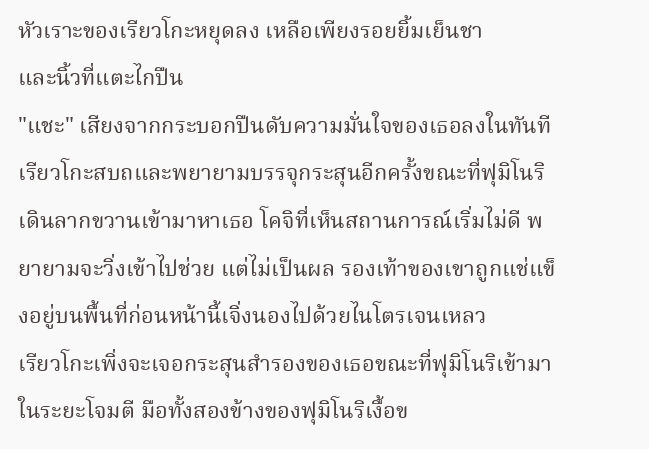หัวเราะของเรียวโกะหยุดลง เหลือเพียงรอยยิ้มเย็นชา
และนิ้วที่แตะไกปืน
"แชะ" เสียงจากกระบอกปืนดับความมั่นใจของเธอลงในทันที เรียวโกะสบถและพยายามบรรจุกระสุนอีกครั้งขณะที่ฟุมิโนริเดินลากขวานเข้ามาหาเธอ โคจิที่เห็นสถานการณ์เริ่มไม่ดี พยายามจะวิ่งเข้าไปช่วย แต่ไม่เป็นผล รองเท้าของเขาถูกแช่แข็งอยู่บนพื้นที่ก่อนหน้านี้เจิ่งนองไปด้วยไนโตรเจนเหลว
เรียวโกะเพิ่งจะเจอกระสุนสำรองของเธอขณะที่ฟุมิโนริเข้ามาในระยะโจมตี มือทั้งสองข้างของฟุมิโนริเงื้อข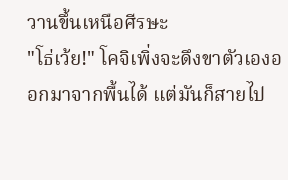วานขึ้นเหนือศีรษะ
"โธ่เว้ย!" โคจิเพิ่งจะดึงขาตัวเองออกมาจากพื้นได้ แต่มันก็สายไป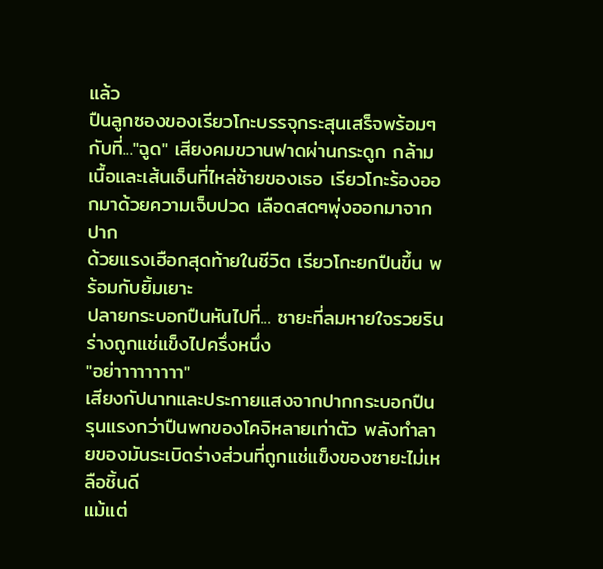แล้ว
ปืนลูกซองของเรียวโกะบรรจุกระสุนเสร็จพร้อมๆกับที่..."ฉูด" เสียงคมขวานฟาดผ่านกระดูก กล้ามเนื้อและเส้นเอ็นที่ไหล่ซ้ายของเธอ เรียวโกะร้องออกมาด้วยความเจ็บปวด เลือดสดๆพุ่งออกมาจากปาก
ด้วยแรงเฮือกสุดท้ายในชีวิต เรียวโกะยกปืนขึ้น พร้อมกับยิ้มเยาะ
ปลายกระบอกปืนหันไปที่... ซายะที่ลมหายใจรวยริน ร่างถูกแช่แข็งไปครึ่งหนึ่ง
"อย่าาาาาาาาา"
เสียงกัปนาทและประกายแสงจากปากกระบอกปืน รุนแรงกว่าปืนพกของโคจิหลายเท่าตัว พลังทำลายของมันระเบิดร่างส่วนที่ถูกแช่แข็งของซายะไม่เหลือชิ้นดี
แม้แต่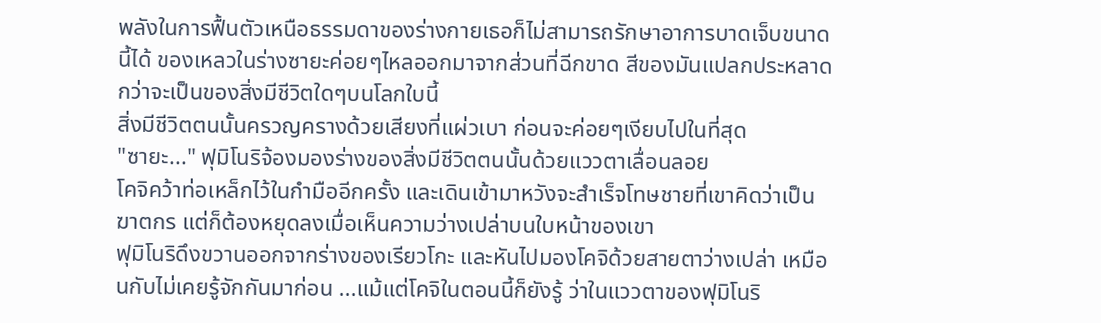พลังในการฟื้นตัวเหนือธรรมดาของร่างกายเธอก็ไม่สามารถรักษาอาการบาดเจ็บขนาดนี้ได้ ของเหลวในร่างซายะค่อยๆไหลออกมาจากส่วนที่ฉีกขาด สีของมันแปลกประหลาดกว่าจะเป็นของสิ่งมีชีวิตใดๆบนโลกใบนี้
สิ่งมีชีวิตตนนั้นครวญครางด้วยเสียงที่แผ่วเบา ก่อนจะค่อยๆเงียบไปในที่สุด
"ซายะ..." ฟุมิโนริจ้องมองร่างของสิ่งมีชีวิตตนนั้นด้วยแววตาเลื่อนลอย
โคจิคว้าท่อเหล็กไว้ในกำมืออีกครั้ง และเดินเข้ามาหวังจะสำเร็จโทษชายที่เขาคิดว่าเป็นฆาตกร แต่ก็ต้องหยุดลงเมื่อเห็นความว่างเปล่าบนใบหน้าของเขา
ฟุมิโนริดึงขวานออกจากร่างของเรียวโกะ และหันไปมองโคจิด้วยสายตาว่างเปล่า เหมือนกับไม่เคยรู้จักกันมาก่อน ...แม้แต่โคจิในตอนนี้ก็ยังรู้ ว่าในแววตาของฟุมิโนริ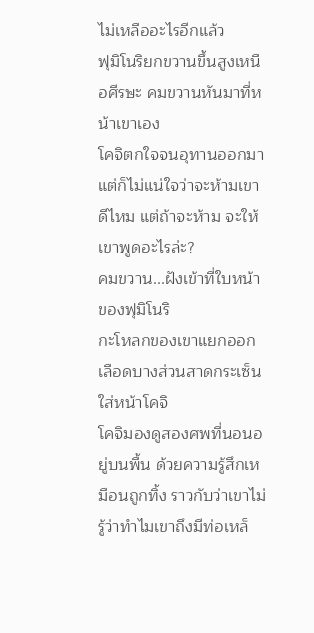ไม่เหลืออะไรอีกแล้ว
ฟุมิโนริยกขวานขึ้นสูงเหนือศีรษะ คมขวานหันมาที่หน้าเขาเอง
โคจิตกใจจนอุทานออกมา แต่ก็ไม่แน่ใจว่าจะห้ามเขาดีไหม แต่ถ้าจะห้าม จะให้เขาพูดอะไรล่ะ?
คมขวาน...ฝังเข้าที่ใบหน้าของฟุมิโนริ
กะโหลกของเขาแยกออก เลือดบางส่วนสาดกระเซ็นใส่หน้าโคจิ
โคจิมองดูสองศพที่นอนอยู่บนพื้น ด้วยความรู้สึกเหมือนถูกทิ้ง ราวกับว่าเขาไม่รู้ว่าทำไมเขาถึงมีท่อเหล็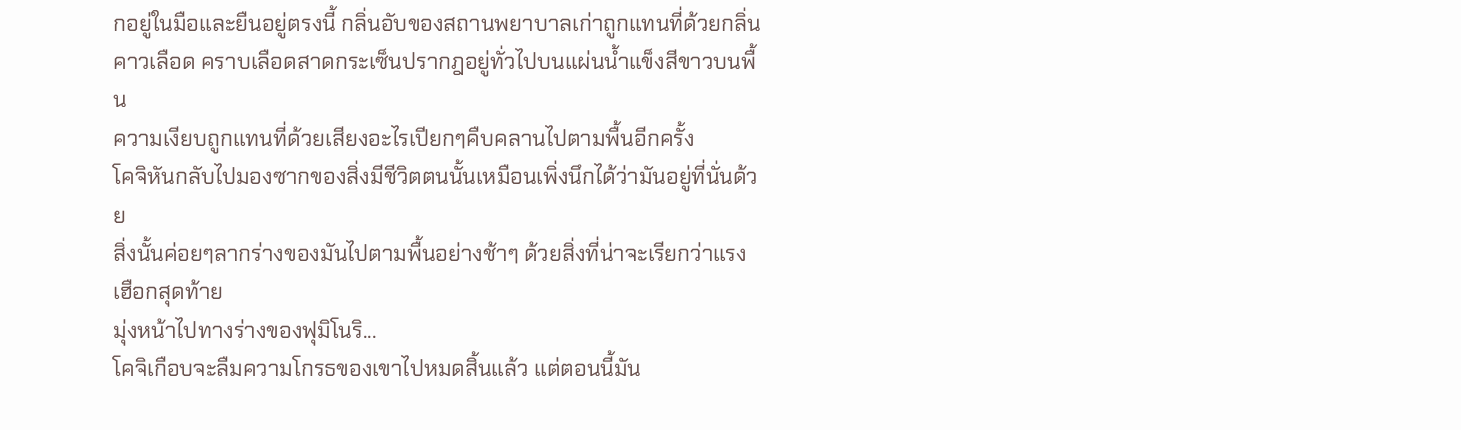กอยู่ในมือและยืนอยู่ตรงนี้ กลิ่นอับของสถานพยาบาลเก่าถูกแทนที่ด้วยกลิ่นคาวเลือด คราบเลือดสาดกระเซ็นปรากฎอยู่ทั่วไปบนแผ่นน้ำแข็งสีขาวบนพื้น
ความเงียบถูกแทนที่ด้วยเสียงอะไรเปียกๆคืบคลานไปตามพื้นอีกครั้ง
โคจิหันกลับไปมองซากของสิ่งมีชีวิตตนนั้นเหมือนเพิ่งนึกได้ว่ามันอยู่ที่นั่นด้วย
สิ่งนั้นค่อยๆลากร่างของมันไปตามพื้นอย่างช้าๆ ด้วยสิ่งที่น่าจะเรียกว่าแรงเฮือกสุดท้าย
มุ่งหน้าไปทางร่างของฟุมิโนริ...
โคจิเกือบจะลืมความโกรธของเขาไปหมดสิ้นแล้ว แต่ตอนนี้มัน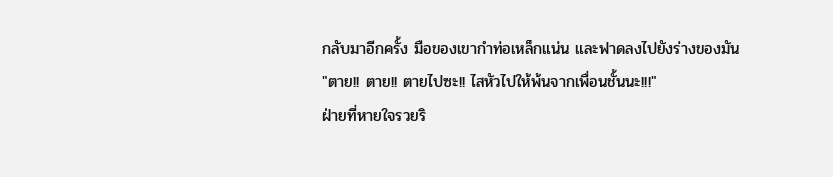กลับมาอีกครั้ง มือของเขากำท่อเหล็กแน่น และฟาดลงไปยังร่างของมัน
"ตาย!! ตาย!! ตายไปซะ!! ไสหัวไปให้พ้นจากเพื่อนชั้นนะ!!!"
ฝ่ายที่หายใจรวยริ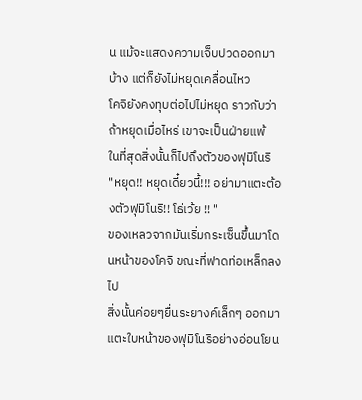น แม้จะแสดงความเจ็บปวดออกมาบ้าง แต่ก็ยังไม่หยุดเคลื่อนไหว
โคจิยังคงทุบต่อไปไม่หยุด ราวกับว่าถ้าหยุดเมื่อไหร่ เขาจะเป็นฝ่ายแพ้
ในที่สุดสิ่งนั้นก็ไปถึงตัวของฟุมิโนริ
"หยุด!! หยุดเดี๋ยวนี้!!! อย่ามาแตะต้องตัวฟุมิโนริ!! โธ่เว้ย !! "
ของเหลวจากมันเริ่มกระเซ็นขึ้นมาโดนหน้าของโคจิ ขณะที่ฟาดท่อเหล็กลงไป
สิ่งนั้นค่อยๆยื่นระยางค์เล็กๆ ออกมาแตะใบหน้าของฟุมิโนริอย่างอ่อนโยน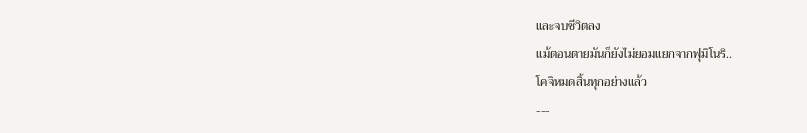และจบชีวิตลง
แม้ตอนตายมันก็ยังไม่ยอมแยกจากฟุมิโนริ..
โคจิหมดสิ้นทุกอย่างแล้ว
---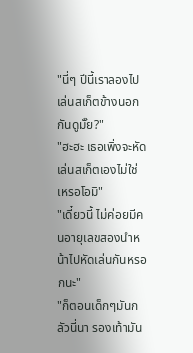"นี่ๆ ปีนี้เราลองไปเล่นสเก็ตข้างนอกกันดูมั๊ย?"
"ฮะฮะ เธอเพิ่งจะหัดเล่นสเก็ตเองไม่ใช่เหรอโอมิ"
"เดี๋ยวนี้ ไม่ค่อยมีคนอายุเลขสองนำหน้าไปหัดเล่นกันหรอกนะ"
"ก็ตอนเด็กๆมันกลัวนี่นา รองเท้ามัน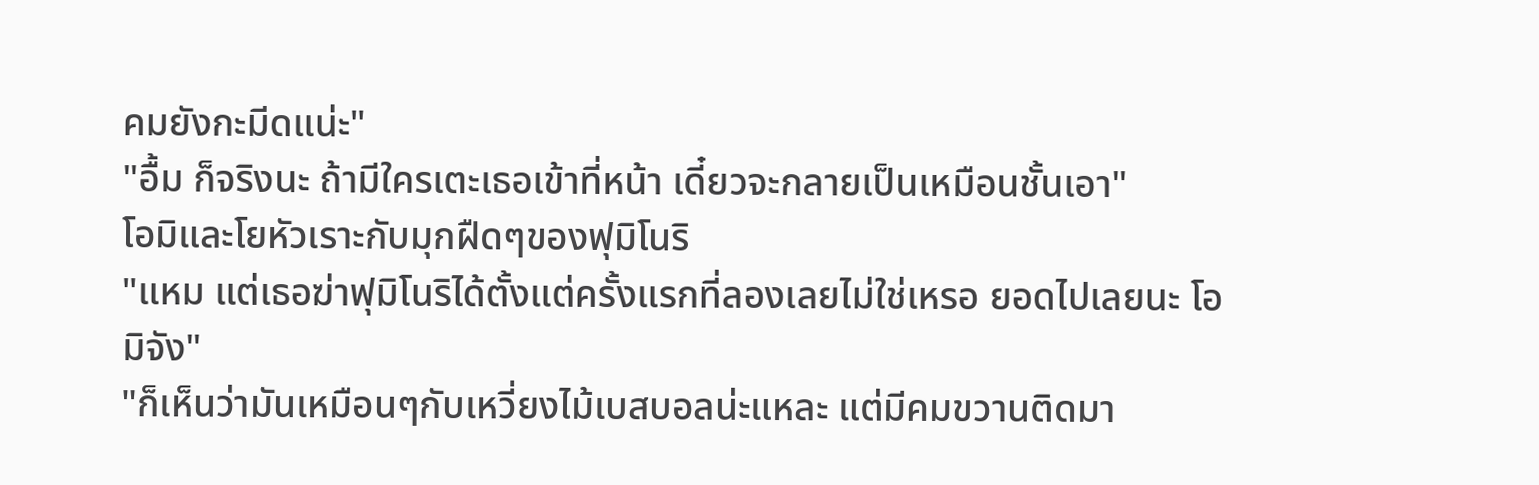คมยังกะมีดแน่ะ"
"อื้ม ก็จริงนะ ถ้ามีใครเตะเธอเข้าที่หน้า เดี๋ยวจะกลายเป็นเหมือนชั้นเอา"
โอมิและโยหัวเราะกับมุกฝืดๆของฟุมิโนริ
"แหม แต่เธอฆ่าฟุมิโนริได้ตั้งแต่ครั้งแรกที่ลองเลยไม่ใช่เหรอ ยอดไปเลยนะ โอมิจัง"
"ก็เห็นว่ามันเหมือนๆกับเหวี่ยงไม้เบสบอลน่ะแหละ แต่มีคมขวานติดมา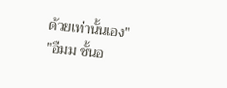ด้วยเท่านั้นเอง"
"อืมม ชั้นอ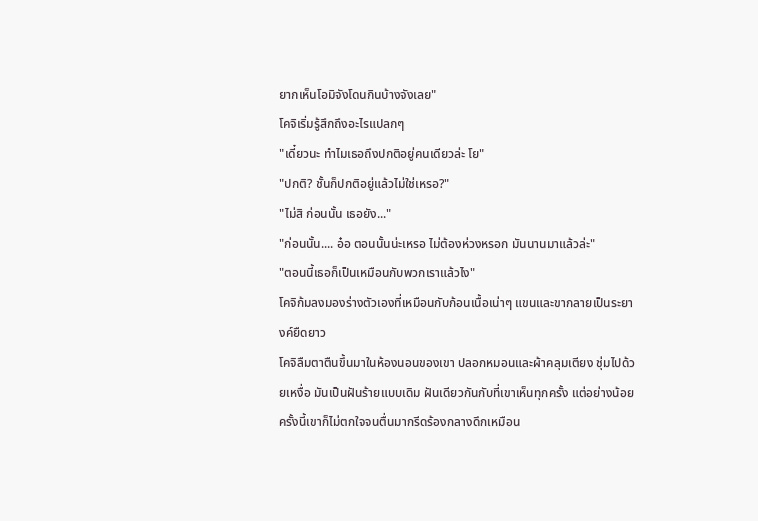ยากเห็นโอมิจังโดนกินบ้างจังเลย"
โคจิเริ่มรู้สึกถึงอะไรแปลกๆ
"เดี๋ยวนะ ทำไมเธอถึงปกติอยู่คนเดียวล่ะ โย"
"ปกติ? ชั้นก็ปกติอยู่แล้วไม่ใช่เหรอ?"
"ไม่สิ ก่อนนั้น เธอยัง..."
"ก่อนนั้น.... อ๋อ ตอนนั้นน่ะเหรอ ไม่ต้องห่วงหรอก มันนานมาแล้วล่ะ"
"ตอนนี้เธอก็เป็นเหมือนกับพวกเราแล้วไง"
โคจิก้มลงมองร่างตัวเองที่เหมือนกับก้อนเนื้อเน่าๆ แขนและขากลายเป็นระยางค์ยืดยาว
โคจิลืมตาตืนขึ้นมาในห้องนอนของเขา ปลอกหมอนและผ้าคลุมเตียง ชุ่มไปด้วยเหงื่อ มันเป็นฝันร้ายแบบเดิม ฝันเดียวกันกับที่เขาเห็นทุกครั้ง แต่อย่างน้อยครั้งนี้เขาก็ไม่ตกใจจนตื่นมากรีดร้องกลางดึกเหมือน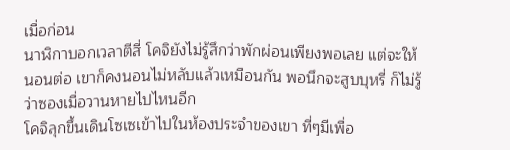เมื่อก่อน
นาฬิกาบอกเวลาตีสี่ โคจิยังไม่รู้สึกว่าพักผ่อนเพียงพอเลย แต่จะให้นอนต่อ เขาก็คงนอนไม่หลับแล้วเหมือนกัน พอนึกจะสูบบุหรี่ ก็ไม่รู้ว่าซองเมื่อวานหายไปไหนอีก
โคจิลุกขึ้นเดินโซเซเข้าไปในห้องประจำของเขา ที่ๆมีเพื่อ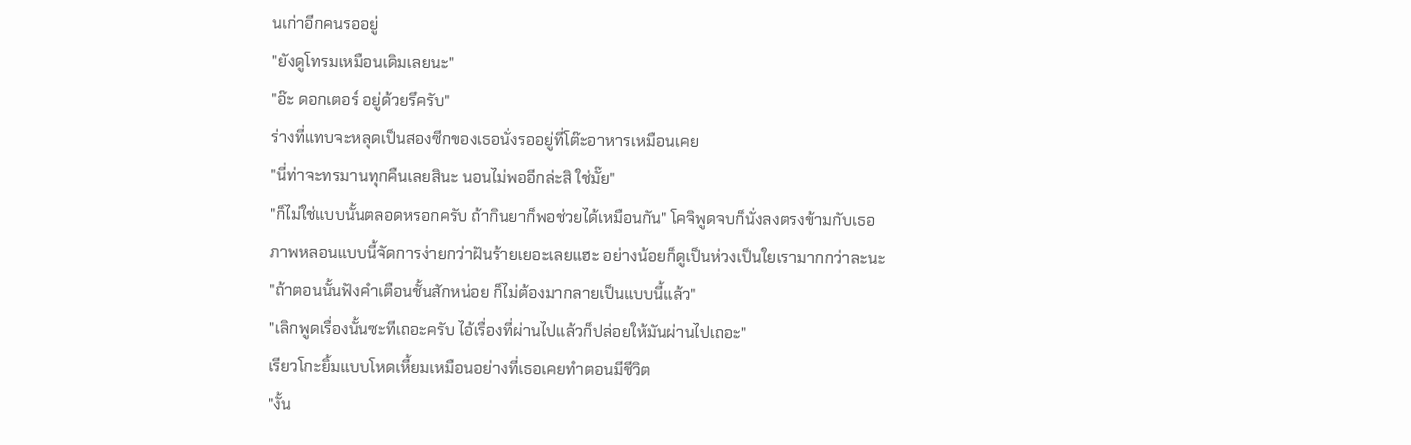นเก่าอีกคนรออยู่
"ยังดูโทรมเหมือนเดิมเลยนะ"
"อ๊ะ ดอกเตอร์ อยู่ด้วยรึครับ"
ร่างที่แทบจะหลุดเป็นสองซีกของเธอนั่งรออยู่ที่โต๊ะอาหารเหมือนเคย
"นี่ท่าจะทรมานทุกคืนเลยสินะ นอนไม่พออีกล่ะสิ ใช่มั๊ย"
"ก็ไม่ใช่แบบนั้นตลอดหรอกครับ ถ้ากินยาก็พอช่วยได้เหมือนกัน" โคจิพูดจบก็นั่งลงตรงข้ามกับเธอ
ภาพหลอนแบบนี้จัดการง่ายกว่าฝันร้ายเยอะเลยแฮะ อย่างน้อยก็ดูเป็นห่วงเป็นใยเรามากกว่าละนะ
"ถ้าตอนนั้นฟังคำเตือนชั้นสักหน่อย ก็ไม่ต้องมากลายเป็นแบบนี้แล้ว"
"เลิกพูดเรื่องนั้นซะทีเถอะครับ ไอ้เรื่องที่ผ่านไปแล้วก็ปล่อยให้มันผ่านไปเถอะ"
เรียวโกะยิ้มแบบโหดเหี้ยมเหมือนอย่างที่เธอเคยทำตอนมีชีวิต
"งั้น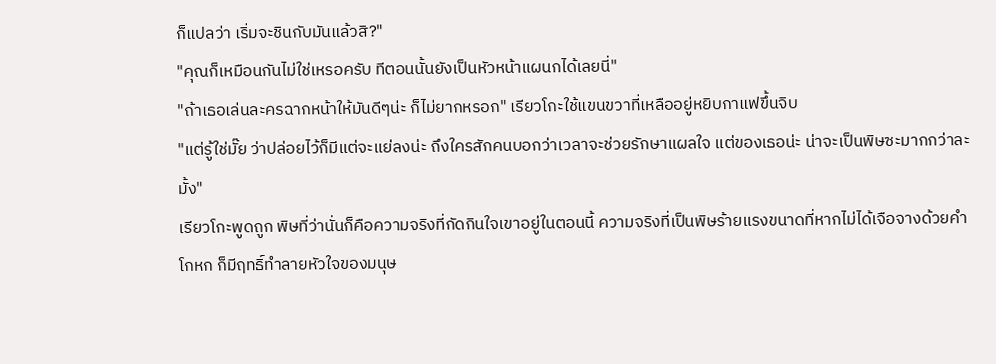ก็แปลว่า เริ่มจะชินกับมันแล้วสิ?"
"คุณก็เหมือนกันไม่ใช่เหรอครับ ทีตอนนั้นยังเป็นหัวหน้าแผนกได้เลยนี่"
"ถ้าเธอเล่นละครฉากหน้าให้มันดีๆน่ะ ก็ไม่ยากหรอก" เรียวโกะใช้แขนขวาที่เหลืออยู่หยิบกาแฟขึ้นจิบ
"แต่รู้ใช่มั๊ย ว่าปล่อยไว้ก็มีแต่จะแย่ลงน่ะ ถึงใครสักคนบอกว่าเวลาจะช่วยรักษาแผลใจ แต่ของเธอน่ะ น่าจะเป็นพิษซะมากกว่าละมั้ง"
เรียวโกะพูดถูก พิษที่ว่านั่นก็คือความจริงที่กัดกินใจเขาอยู่ในตอนนี้ ความจริงที่เป็นพิษร้ายแรงขนาดที่หากไม่ได้เจือจางด้วยคำโกหก ก็มีฤทธิ์ทำลายหัวใจของมนุษ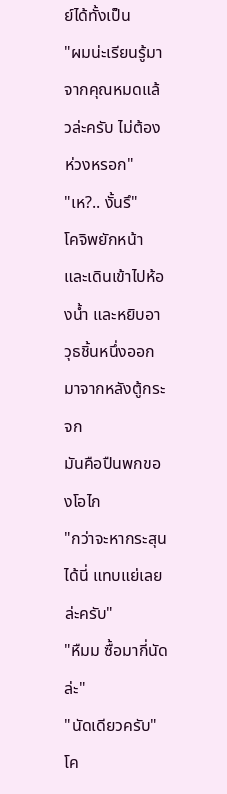ย์ได้ทั้งเป็น
"ผมน่ะเรียนรู้มาจากคุณหมดแล้วล่ะครับ ไม่ต้องห่วงหรอก"
"เห?.. งั้นรึ"
โคจิพยักหน้า และเดินเข้าไปห้องน้ำ และหยิบอาวุธชิ้นหนึ่งออกมาจากหลังตู้กระจก
มันคือปืนพกของโอไก
"กว่าจะหากระสุนได้นี่ แทบแย่เลยล่ะครับ"
"หืมม ซื้อมากี่นัดล่ะ"
"นัดเดียวครับ" โค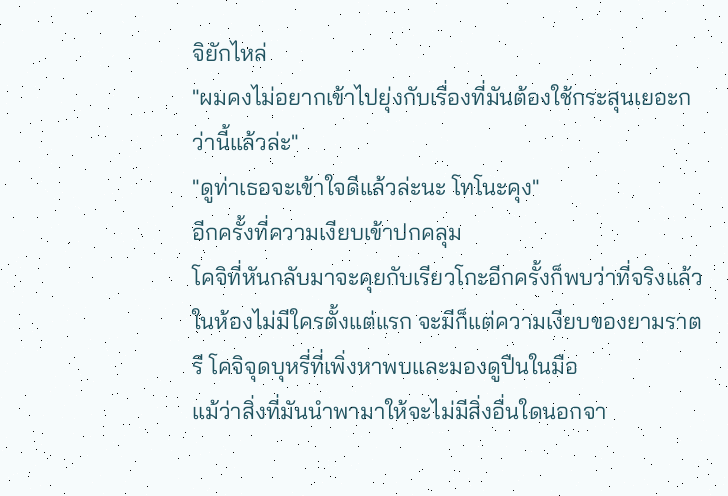จิยักไหล่
"ผมคงไม่อยากเข้าไปยุ่งกับเรื่องที่มันต้องใช้กระสุนเยอะกว่านี้แล้วล่ะ"
"ดูท่าเธอจะเข้าใจดีแล้วล่ะนะ โทโนะคุง"
อีกครั้งที่ความเงียบเข้าปกคลุม
โคจิที่หันกลับมาจะคุยกับเรียวโกะอีกครั้งก็พบว่าที่จริงแล้วในห้องไม่มีใครตั้งแต่แรก จะมีก็แต่ความเงียบของยามราตรี โคจิจุดบุหรี่ที่เพิ่งหาพบและมองดูปืนในมือ
แม้ว่าสิ่งที่มันนำพามาให้จะไม่มีสิ่งอื่นใดนอกจา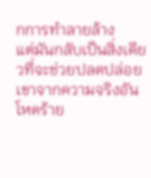กการทำลายล้าง
แต่มันกลับเป็นสิ่งเดียวที่จะช่วยปลดปล่อยเขาจากความจริงอันโหดร้าย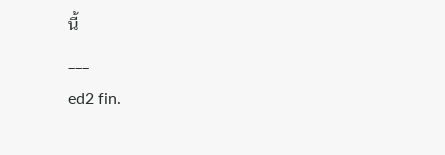นี้
___
ed2 fin.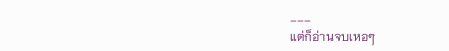___
แต่ก็อ่านจบเหอๆ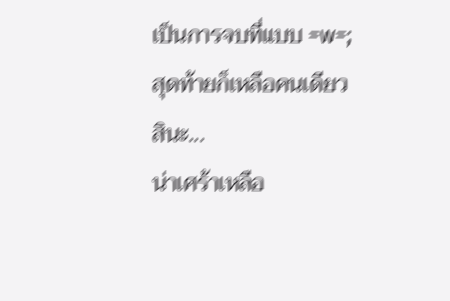เป็นการจบที่แบบ =w=;
สุดท้ายก็เหลือคนเดียวสินะ...
น่าเศร้าเหลือ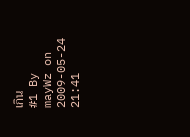เกิน
#1 By mayWz on 2009-05-24 21:41